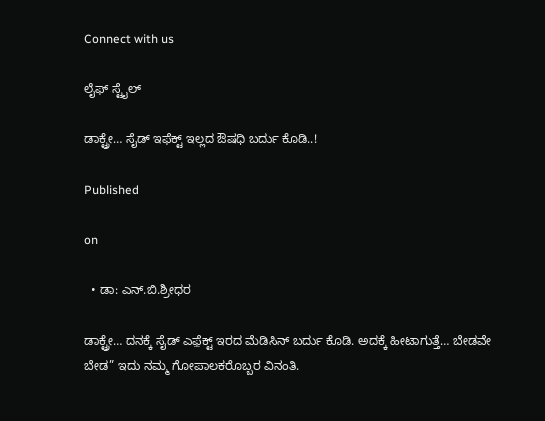Connect with us

ಲೈಫ್ ಸ್ಟೈಲ್

ಡಾಕ್ಟ್ರೇ… ಸೈಡ್ ಇಫೆಕ್ಟ್ ಇಲ್ಲದ ಔಷಧಿ ಬರ್ದು ಕೊಡಿ..!

Published

on

  • ಡಾ: ಎನ್.ಬಿ.ಶ್ರೀಧರ

ಡಾಕ್ಟ್ರೇ… ದನಕ್ಕೆ ಸೈಡ್ ಎಫ಼ೆಕ್ಟ್ ಇರದ ಮೆಡಿಸಿನ್ ಬರ್ದು ಕೊಡಿ. ಅದಕ್ಕೆ ಹೀಟಾಗುತ್ತೆ… ಬೇಡವೇ ಬೇಡ” ಇದು ನಮ್ಮ ಗೋಪಾಲಕರೊಬ್ಬರ ವಿನಂತಿ.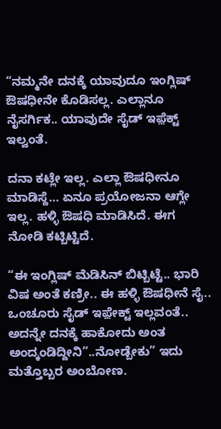“ನಮ್ಮನೇ ದನಕ್ಕೆ ಯಾವುದೂ ಇಂಗ್ಲಿಷ್ ಔಷಧೀನೇ ಕೊಡಿಸಲ್ಲ. ಎಲ್ಲಾನೂ ನೈಸರ್ಗಿಕ.. ಯಾವುದೇ ಸೈಡ್ ಇಫ಼ೆಕ್ಟ್ ಇಲ್ವಂತೆ.

ದನಾ ಕಟ್ಲೇ ಇಲ್ಲ. ಎಲ್ಲಾ ಔಷಧೀನೂ ಮಾಡಿಸ್ದೆ… ಏನೂ ಪ್ರಯೋಜನಾ ಆಗ್ಲೇ ಇಲ್ಲ. ಹಳ್ಳಿ ಔಷಧಿ ಮಾಡಿಸಿದೆ. ಈಗ ನೋಡಿ ಕಟ್ಬಿಟ್ಟಿದೆ.

“ಈ ಇಂಗ್ಲಿಷ್ ಮೆಡಿಸಿನ್ ಬಿಟ್ಬಿಟ್ಟೆ.. ಭಾರಿ ವಿಷ ಅಂತೆ ಕಣ್ರೀ.. ಈ ಹಳ್ಳಿ ಔಷಧೀನೆ ಸೈ.. ಒಂಚೂರು ಸೈಡ್ ಇಫ಼ೇಕ್ಟ್ ಇಲ್ಲವಂತೆ.. ಅದನ್ನೇ ದನಕ್ಕೆ ಹಾಕೋದು ಅಂತ ಅಂದ್ಕಂಡಿದ್ದೀನಿ”..ನೋಡ್ಬೇಕು” ಇದು ಮತ್ತೊಬ್ಬರ ಅಂಬೋಣ.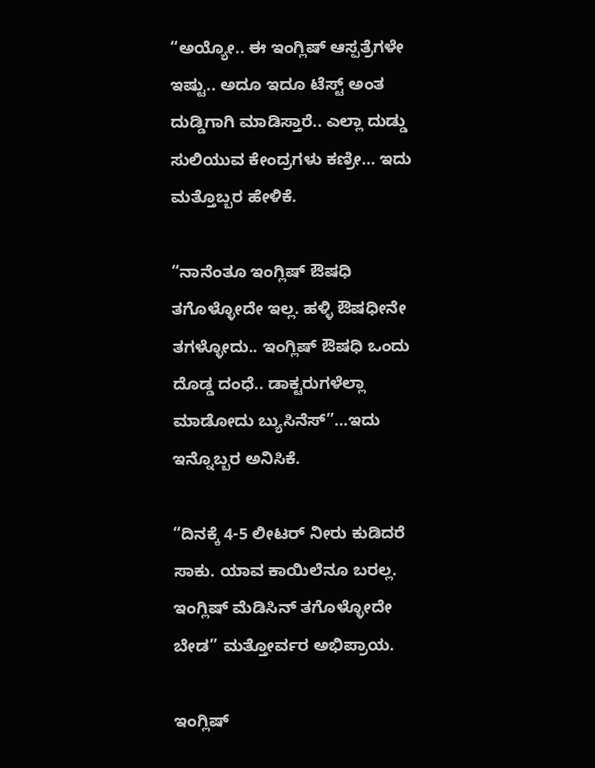“ಅಯ್ಯೋ.. ಈ ಇಂಗ್ಲಿಷ್ ಆಸ್ಪತ್ರೆಗಳೇ ಇಷ್ಟು.. ಅದೂ ಇದೂ ಟೆಸ್ಟ್ ಅಂತ ದುಡ್ಡಿಗಾಗಿ ಮಾಡಿಸ್ತಾರೆ.. ಎಲ್ಲಾ ದುಡ್ಡು ಸುಲಿಯುವ ಕೇಂದ್ರಗಳು ಕಣ್ರೀ… ಇದು ಮತ್ತೊಬ್ಬರ ಹೇಳಿಕೆ.

“ನಾನೆಂತೂ ಇಂಗ್ಲಿಷ್ ಔಷಧಿ ತಗೊಳ್ಳೋದೇ ಇಲ್ಲ. ಹಳ್ಳಿ ಔಷಧೀನೇ ತಗಳ್ಳೋದು.. ಇಂಗ್ಲಿಷ್ ಔಷಧಿ ಒಂದು ದೊಡ್ಡ ದಂಧೆ.. ಡಾಕ್ಟರುಗಳೆಲ್ಲಾ ಮಾಡೋದು ಬ್ಯುಸಿನೆಸ್”…ಇದು ಇನ್ನೊಬ್ಬರ ಅನಿಸಿಕೆ.

“ದಿನಕ್ಕೆ 4-5 ಲೀಟರ್ ನೀರು ಕುಡಿದರೆ ಸಾಕು. ಯಾವ ಕಾಯಿಲೆನೂ ಬರಲ್ಲ. ಇಂಗ್ಲಿಷ್ ಮೆಡಿಸಿನ್ ತಗೊಳ್ಳೋದೇ ಬೇಡ” ಮತ್ತೋರ್ವರ ಅಭಿಪ್ರಾಯ.

ಇಂಗ್ಲಿಷ್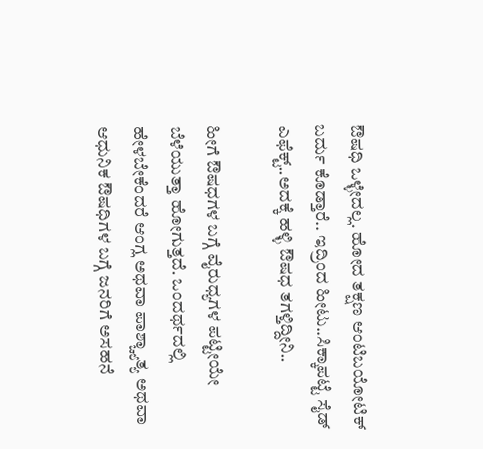ಔಷಧಿ ಒಳ್ಳೇದಲ್ಲ. ಹೋದ ತಕ್ಷಣ ಆಂಟಿಬಯೋಟಿಕ್ ಬರ್ದು ಕೊಡ್ತಾರೆ.. ಇದ್ರಿಂದ ಹೀಟು..ಸಿಕ್ಕಾಪಟ್ಟೆ ಸೈಡ್ ಎಫೆಕ್ಟ್..ಅದಕ್ಕೆ ಹಳ್ಳಿ ಔಷಧ ತಗಳ್ತಿದ್ದೀನಿ..

ಹೀಗೆ ಔಷಧಗಳ ಬಗ್ಗೆ ವೈರುಧ್ಯಗಳ ಪಟ್ಟೀಯೇ ಬೆಳೆಯುತ್ತಾ ಹೋಗುತ್ತದೆ. ಒಂದರ್ಥದಲ್ಲಿ ಹೇಳಬೇಕೆಂದರೆ ಆಂಗ್ಲ ಅಥವಾ ಪಾಶ್ಚ್ಯಾತ್ಯ ಅಥವಾ ಆಧುನಿಕ ಔಷಧಿಗಳ ಬಗ್ಗೆ ಜನರಿಗೆ ಅಸಹನೆ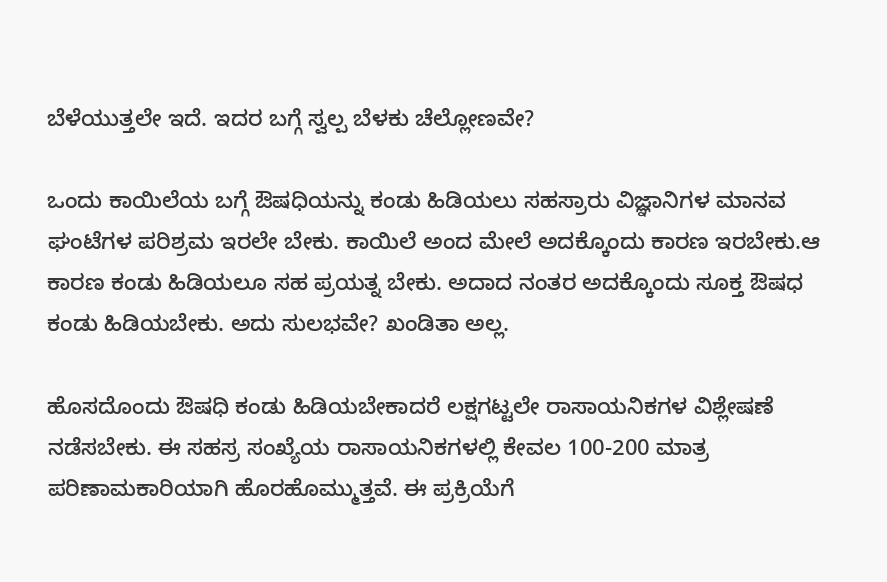ಬೆಳೆಯುತ್ತಲೇ ಇದೆ. ಇದರ ಬಗ್ಗೆ ಸ್ವಲ್ಪ ಬೆಳಕು ಚೆಲ್ಲೋಣವೇ?

ಒಂದು ಕಾಯಿಲೆಯ ಬಗ್ಗೆ ಔಷಧಿಯನ್ನು ಕಂಡು ಹಿಡಿಯಲು ಸಹಸ್ರಾರು ವಿಜ್ಞಾನಿಗಳ ಮಾನವ ಘಂಟೆಗಳ ಪರಿಶ್ರಮ ಇರಲೇ ಬೇಕು. ಕಾಯಿಲೆ ಅಂದ ಮೇಲೆ ಅದಕ್ಕೊಂದು ಕಾರಣ ಇರಬೇಕು.ಆ ಕಾರಣ ಕಂಡು ಹಿಡಿಯಲೂ ಸಹ ಪ್ರಯತ್ನ ಬೇಕು. ಅದಾದ ನಂತರ ಅದಕ್ಕೊಂದು ಸೂಕ್ತ ಔಷಧ ಕಂಡು ಹಿಡಿಯಬೇಕು. ಅದು ಸುಲಭವೇ? ಖಂಡಿತಾ ಅಲ್ಲ.

ಹೊಸದೊಂದು ಔಷಧಿ ಕಂಡು ಹಿಡಿಯಬೇಕಾದರೆ ಲಕ್ಷಗಟ್ಟಲೇ ರಾಸಾಯನಿಕಗಳ ವಿಶ್ಲೇಷಣೆ ನಡೆಸಬೇಕು. ಈ ಸಹಸ್ರ ಸಂಖ್ಯೆಯ ರಾಸಾಯನಿಕಗಳಲ್ಲಿ ಕೇವಲ 100-200 ಮಾತ್ರ ಪರಿಣಾಮಕಾರಿಯಾಗಿ ಹೊರಹೊಮ್ಮುತ್ತವೆ. ಈ ಪ್ರಕ್ರಿಯೆಗೆ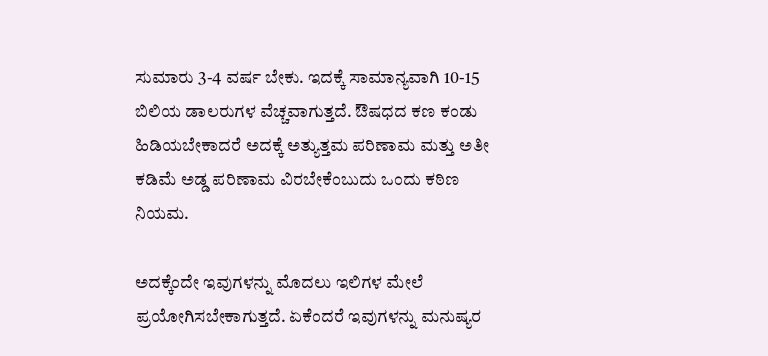ಸುಮಾರು 3-4 ವರ್ಷ ಬೇಕು. ಇದಕ್ಕೆ ಸಾಮಾನ್ಯವಾಗಿ 10-15 ಬಿಲಿಯ ಡಾಲರುಗಳ ವೆಚ್ಚವಾಗುತ್ತದೆ. ಔಷಧದ ಕಣ ಕಂಡು ಹಿಡಿಯಬೇಕಾದರೆ ಅದಕ್ಕೆ ಅತ್ಯುತ್ತಮ ಪರಿಣಾಮ ಮತ್ತು ಅತೀ ಕಡಿಮೆ ಅಡ್ಡ ಪರಿಣಾಮ ವಿರಬೇಕೆಂಬುದು ಒಂದು ಕಠಿಣ ನಿಯಮ.

ಅದಕ್ಕೆಂದೇ ಇವುಗಳನ್ನು ಮೊದಲು ಇಲಿಗಳ ಮೇಲೆ ಪ್ರಯೋಗಿಸಬೇಕಾಗುತ್ತದೆ. ಏಕೆಂದರೆ ಇವುಗಳನ್ನು ಮನುಷ್ಯರ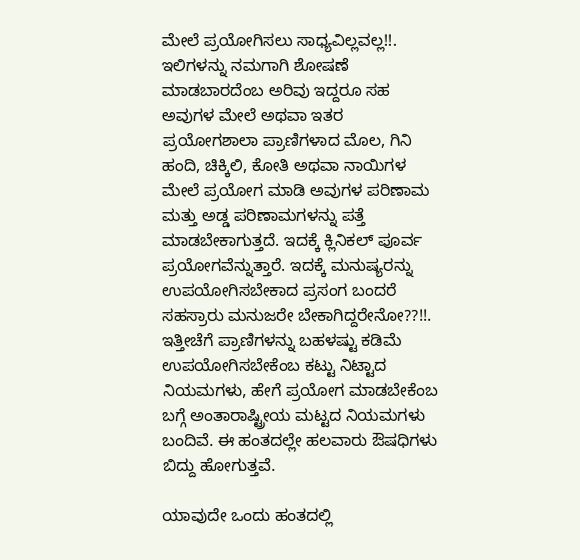ಮೇಲೆ ಪ್ರಯೋಗಿಸಲು ಸಾಧ್ಯವಿಲ್ಲವಲ್ಲ!!. ಇಲಿಗಳನ್ನು ನಮಗಾಗಿ ಶೋಷಣೆ ಮಾಡಬಾರದೆಂಬ ಅರಿವು ಇದ್ದರೂ ಸಹ ಅವುಗಳ ಮೇಲೆ ಅಥವಾ ಇತರ ಪ್ರಯೋಗಶಾಲಾ ಪ್ರಾಣಿಗಳಾದ ಮೊಲ, ಗಿನಿ ಹಂದಿ, ಚಿಕ್ಕಿಲಿ, ಕೋತಿ ಅಥವಾ ನಾಯಿಗಳ ಮೇಲೆ ಪ್ರಯೋಗ ಮಾಡಿ ಅವುಗಳ ಪರಿಣಾಮ ಮತ್ತು ಅಡ್ಡ ಪರಿಣಾಮಗಳನ್ನು ಪತ್ತೆ ಮಾಡಬೇಕಾಗುತ್ತದೆ. ಇದಕ್ಕೆ ಕ್ಲಿನಿಕಲ್ ಪೂರ್ವ ಪ್ರಯೋಗವೆನ್ನುತ್ತಾರೆ. ಇದಕ್ಕೆ ಮನುಷ್ಯರನ್ನು ಉಪಯೋಗಿಸಬೇಕಾದ ಪ್ರಸಂಗ ಬಂದರೆ ಸಹಸ್ರಾರು ಮನುಜರೇ ಬೇಕಾಗಿದ್ದರೇನೋ??!!. ಇತ್ತೀಚೆಗೆ ಪ್ರಾಣಿಗಳನ್ನು ಬಹಳಷ್ಟು ಕಡಿಮೆ ಉಪಯೋಗಿಸಬೇಕೆಂಬ ಕಟ್ಟು ನಿಟ್ಟಾದ ನಿಯಮಗಳು, ಹೇಗೆ ಪ್ರಯೋಗ ಮಾಡಬೇಕೆಂಬ ಬಗ್ಗೆ ಅಂತಾರಾಷ್ಟ್ರೀಯ ಮಟ್ಟದ ನಿಯಮಗಳು ಬಂದಿವೆ. ಈ ಹಂತದಲ್ಲೇ ಹಲವಾರು ಔಷಧಿಗಳು ಬಿದ್ದು ಹೋಗುತ್ತವೆ.

ಯಾವುದೇ ಒಂದು ಹಂತದಲ್ಲಿ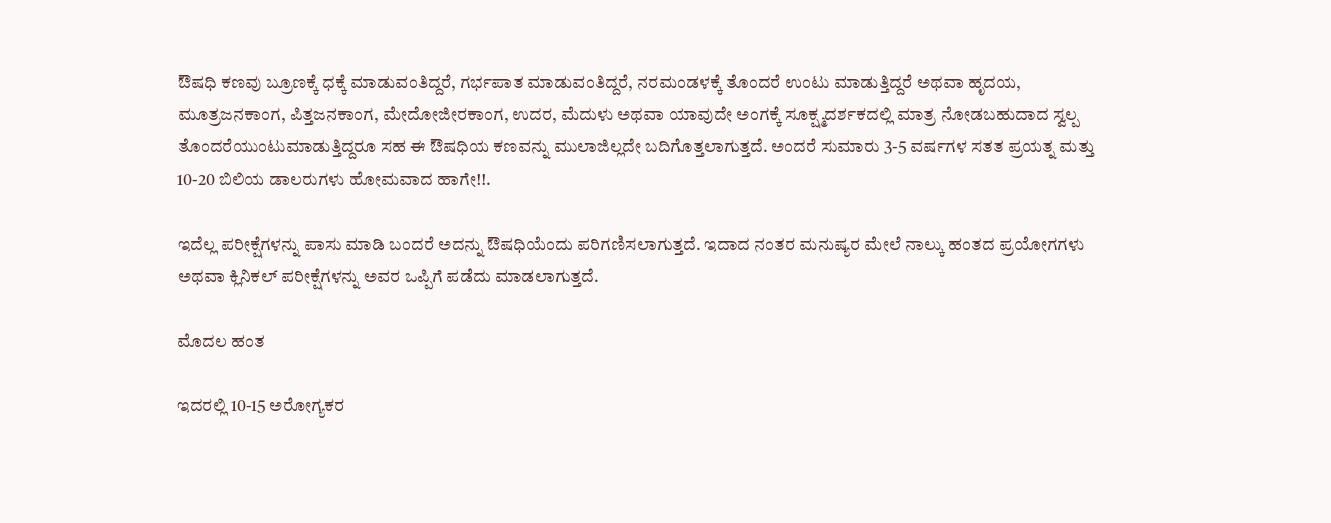ಔಷಧಿ ಕಣವು ಬ್ರೂಣಕ್ಕೆ ಧಕ್ಕೆ ಮಾಡುವಂತಿದ್ದರೆ, ಗರ್ಭಪಾತ ಮಾಡುವಂತಿದ್ದರೆ, ನರಮಂಡಳಕ್ಕೆ ತೊಂದರೆ ಉಂಟು ಮಾಡುತ್ತಿದ್ದರೆ ಅಥವಾ ಹೃದಯ, ಮೂತ್ರಜನಕಾಂಗ, ಪಿತ್ತಜನಕಾಂಗ, ಮೇದೋಜೀರಕಾಂಗ, ಉದರ, ಮೆದುಳು ಅಥವಾ ಯಾವುದೇ ಅಂಗಕ್ಕೆ ಸೂಕ್ಷ್ಮದರ್ಶಕದಲ್ಲಿ ಮಾತ್ರ ನೋಡಬಹುದಾದ ಸ್ವಲ್ಪ ತೊಂದರೆಯುಂಟುಮಾಡುತ್ತಿದ್ದರೂ ಸಹ ಈ ಔಷಧಿಯ ಕಣವನ್ನು ಮುಲಾಜಿಲ್ಲದೇ ಬದಿಗೊತ್ತಲಾಗುತ್ತದೆ. ಅಂದರೆ ಸುಮಾರು 3-5 ವರ್ಷಗಳ ಸತತ ಪ್ರಯತ್ನ ಮತ್ತು 10-20 ಬಿಲಿಯ ಡಾಲರುಗಳು ಹೋಮವಾದ ಹಾಗೇ!!.

ಇದೆಲ್ಲ ಪರೀಕ್ಷೆಗಳನ್ನು ಪಾಸು ಮಾಡಿ ಬಂದರೆ ಅದನ್ನು ಔಷಧಿಯೆಂದು ಪರಿಗಣಿಸಲಾಗುತ್ತದೆ. ಇದಾದ ನಂತರ ಮನುಷ್ಯರ ಮೇಲೆ ನಾಲ್ಕು ಹಂತದ ಪ್ರಯೋಗಗಳು ಅಥವಾ ಕ್ಲಿನಿಕಲ್ ಪರೀಕ್ಷೆಗಳನ್ನು ಅವರ ಒಪ್ಪಿಗೆ ಪಡೆದು ಮಾಡಲಾಗುತ್ತದೆ.

ಮೊದಲ ಹಂತ

ಇದರಲ್ಲಿ 10-15 ಅರೋಗ್ಯಕರ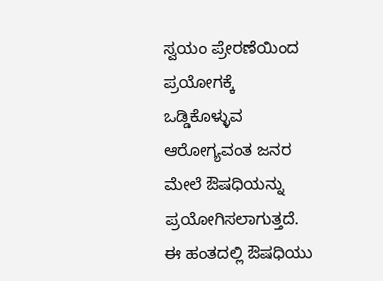ಸ್ವಯಂ ಪ್ರೇರಣೆಯಿಂದ ಪ್ರಯೋಗಕ್ಕೆ ಒಡ್ಡಿಕೊಳ್ಳುವ ಆರೋಗ್ಯವಂತ ಜನರ ಮೇಲೆ ಔಷಧಿಯನ್ನು ಪ್ರಯೋಗಿಸಲಾಗುತ್ತದೆ. ಈ ಹಂತದಲ್ಲಿ ಔಷಧಿಯು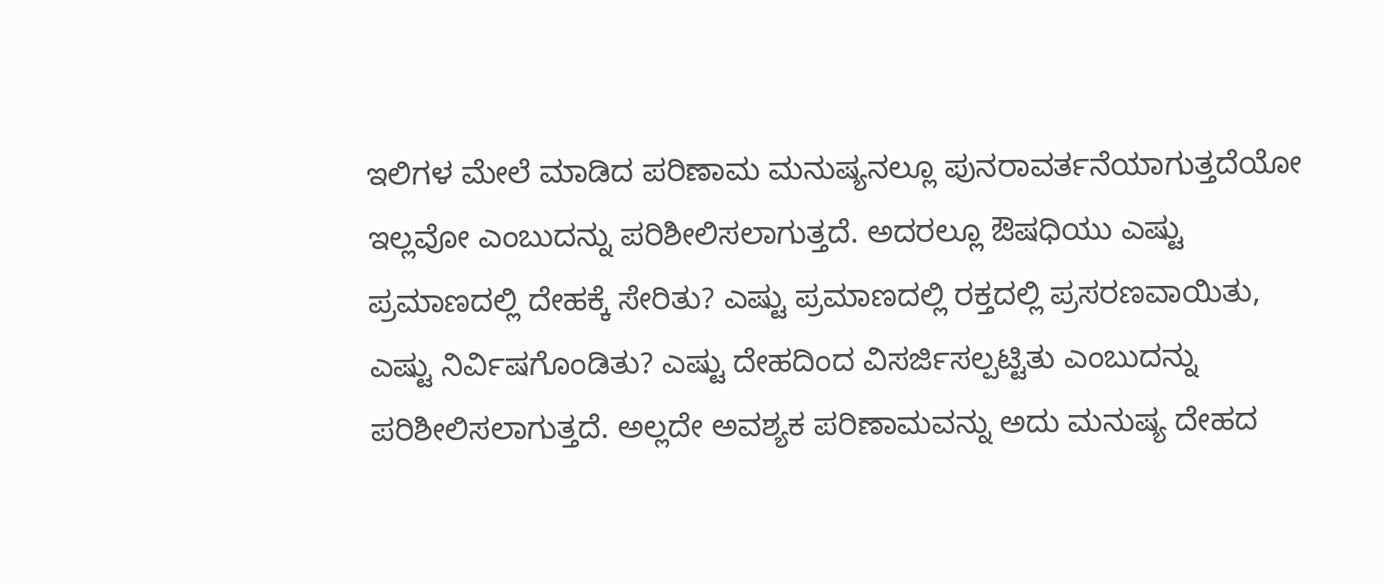ಇಲಿಗಳ ಮೇಲೆ ಮಾಡಿದ ಪರಿಣಾಮ ಮನುಷ್ಯನಲ್ಲೂ ಪುನರಾವರ್ತನೆಯಾಗುತ್ತದೆಯೋ ಇಲ್ಲವೋ ಎಂಬುದನ್ನು ಪರಿಶೀಲಿಸಲಾಗುತ್ತದೆ. ಅದರಲ್ಲೂ ಔಷಧಿಯು ಎಷ್ಟು ಪ್ರಮಾಣದಲ್ಲಿ ದೇಹಕ್ಕೆ ಸೇರಿತು? ಎಷ್ಟು ಪ್ರಮಾಣದಲ್ಲಿ ರಕ್ತದಲ್ಲಿ ಪ್ರಸರಣವಾಯಿತು, ಎಷ್ಟು ನಿರ್ವಿಷಗೊಂಡಿತು? ಎಷ್ಟು ದೇಹದಿಂದ ವಿಸರ್ಜಿಸಲ್ಪಟ್ಟಿತು ಎಂಬುದನ್ನು ಪರಿಶೀಲಿಸಲಾಗುತ್ತದೆ. ಅಲ್ಲದೇ ಅವಶ್ಯಕ ಪರಿಣಾಮವನ್ನು ಅದು ಮನುಷ್ಯ ದೇಹದ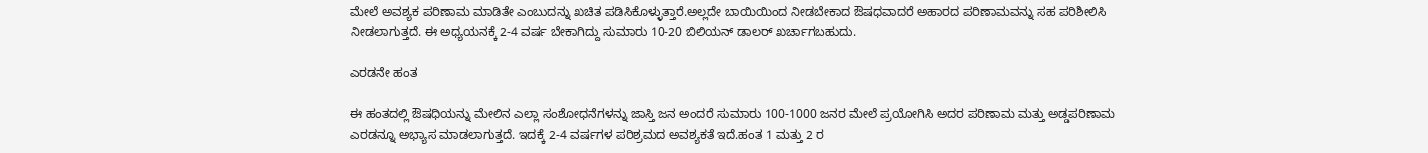ಮೇಲೆ ಅವಶ್ಯಕ ಪರಿಣಾಮ ಮಾಡಿತೇ ಎಂಬುದನ್ನು ಖಚಿತ ಪಡಿಸಿಕೊಳ್ಳುತ್ತಾರೆ.ಅಲ್ಲದೇ ಬಾಯಿಯಿಂದ ನೀಡಬೇಕಾದ ಔಷಧವಾದರೆ ಅಹಾರದ ಪರಿಣಾಮವನ್ನು ಸಹ ಪರಿಶೀಲಿಸಿ ನೀಡಲಾಗುತ್ತದೆ. ಈ ಅಧ್ಯಯನಕ್ಕೆ 2-4 ವರ್ಷ ಬೇಕಾಗಿದ್ದು ಸುಮಾರು 10-20 ಬಿಲಿಯನ್ ಡಾಲರ್ ಖರ್ಚಾಗಬಹುದು.

ಎರಡನೇ ಹಂತ

ಈ ಹಂತದಲ್ಲಿ ಔಷಧಿಯನ್ನು ಮೇಲಿನ ಎಲ್ಲಾ ಸಂಶೋಧನೆಗಳನ್ನು ಜಾಸ್ತಿ ಜನ ಅಂದರೆ ಸುಮಾರು 100-1000 ಜನರ ಮೇಲೆ ಪ್ರಯೋಗಿಸಿ ಅದರ ಪರಿಣಾಮ ಮತ್ತು ಅಡ್ಡಪರಿಣಾಮ ಎರಡನ್ನೂ ಅಭ್ಯಾಸ ಮಾಡಲಾಗುತ್ತದೆ. ಇದಕ್ಕೆ 2-4 ವರ್ಷಗಳ ಪರಿಶ್ರಮದ ಅವಶ್ಯಕತೆ ಇದೆ.ಹಂತ 1 ಮತ್ತು 2 ರ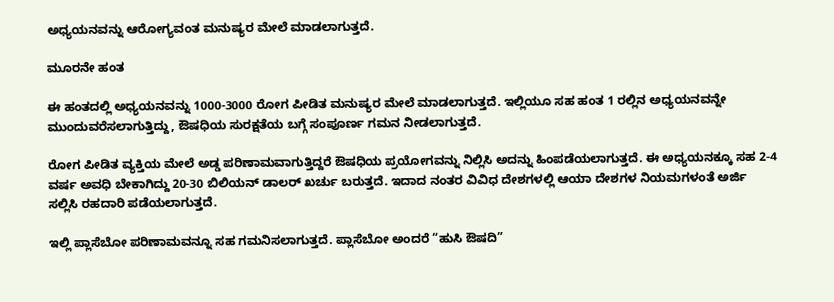ಅಧ್ಯಯನವನ್ನು ಆರೋಗ್ಯವಂತ ಮನುಷ್ಯರ ಮೇಲೆ ಮಾಡಲಾಗುತ್ತದೆ.

ಮೂರನೇ ಹಂತ

ಈ ಹಂತದಲ್ಲಿ ಅಧ್ಯಯನವನ್ನು 1000-3000 ರೋಗ ಪೀಡಿತ ಮನುಷ್ಯರ ಮೇಲೆ ಮಾಡಲಾಗುತ್ತದೆ. ಇಲ್ಲಿಯೂ ಸಹ ಹಂತ 1 ರಲ್ಲಿನ ಅಧ್ಯಯನವನ್ನೇ ಮುಂದುವರೆಸಲಾಗುತ್ತಿದ್ದು, ಔಷಧಿಯ ಸುರಕ್ಷತೆಯ ಬಗ್ಗೆ ಸಂಪೂರ್ಣ ಗಮನ ನೀಡಲಾಗುತ್ತದೆ.

ರೋಗ ಪೀಡಿತ ವ್ಯಕ್ತಿಯ ಮೇಲೆ ಅಡ್ಡ ಪರಿಣಾಮವಾಗುತ್ತಿದ್ದರೆ ಔಷಧಿಯ ಪ್ರಯೋಗವನ್ನು ನಿಲ್ಲಿಸಿ ಅದನ್ನು ಹಿಂಪಡೆಯಲಾಗುತ್ತದೆ. ಈ ಅಧ್ಯಯನಕ್ಕೂ ಸಹ 2-4 ವರ್ಷ ಅವಧಿ ಬೇಕಾಗಿದ್ದು 20-30 ಬಿಲಿಯನ್ ಡಾಲರ್ ಖರ್ಚು ಬರುತ್ತದೆ. ಇದಾದ ನಂತರ ವಿವಿಧ ದೇಶಗಳಲ್ಲಿ ಆಯಾ ದೇಶಗಳ ನಿಯಮಗಳಂತೆ ಅರ್ಜಿ ಸಲ್ಲಿಸಿ ರಹದಾರಿ ಪಡೆಯಲಾಗುತ್ತದೆ.

ಇಲ್ಲಿ ಪ್ಲಾಸೆಬೋ ಪರಿಣಾಮವನ್ನೂ ಸಹ ಗಮನಿಸಲಾಗುತ್ತದೆ. ಪ್ಲಾಸೆಬೋ ಅಂದರೆ “ಹುಸಿ ಔಷದಿ”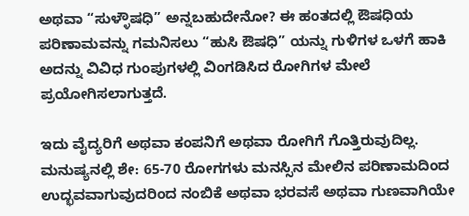ಅಥವಾ “ಸುಳ್ಳೌಷಧಿ” ಅನ್ನಬಹುದೇನೋ? ಈ ಹಂತದಲ್ಲಿ ಔಷಧಿಯ ಪರಿಣಾಮವನ್ನು ಗಮನಿಸಲು “ಹುಸಿ ಔಷಧಿ” ಯನ್ನು ಗುಳಿಗಳ ಒಳಗೆ ಹಾಕಿ ಅದನ್ನು ವಿವಿಧ ಗುಂಪುಗಳಲ್ಲಿ ವಿಂಗಡಿಸಿದ ರೋಗಿಗಳ ಮೇಲೆ ಪ್ರಯೋಗಿಸಲಾಗುತ್ತದೆ.

ಇದು ವೈದ್ಯರಿಗೆ ಅಥವಾ ಕಂಪನಿಗೆ ಅಥವಾ ರೋಗಿಗೆ ಗೊತ್ತಿರುವುದಿಲ್ಲ. ಮನುಷ್ಯನಲ್ಲಿ ಶೇ: 65-70 ರೋಗಗಳು ಮನಸ್ಸಿನ ಮೇಲಿನ ಪರಿಣಾಮದಿಂದ ಉದ್ಭವವಾಗುವುದರಿಂದ ನಂಬಿಕೆ ಅಥವಾ ಭರವಸೆ ಅಥವಾ ಗುಣವಾಗಿಯೇ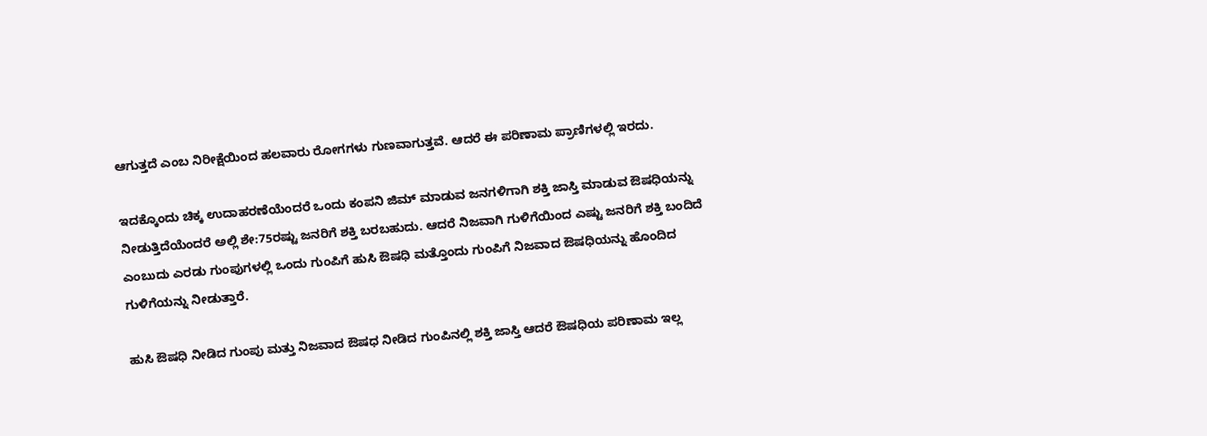ಆಗುತ್ತದೆ ಎಂಬ ನಿರೀಕ್ಷೆಯಿಂದ ಹಲವಾರು ರೋಗಗಳು ಗುಣವಾಗುತ್ತವೆ. ಆದರೆ ಈ ಪರಿಣಾಮ ಪ್ರಾಣಿಗಳಲ್ಲಿ ಇರದು.

ಇದಕ್ಕೊಂದು ಚಿಕ್ಕ ಉದಾಹರಣೆಯೆಂದರೆ ಒಂದು ಕಂಪನಿ ಜಿಮ್ ಮಾಡುವ ಜನಗಳಿಗಾಗಿ ಶಕ್ತಿ ಜಾಸ್ತಿ ಮಾಡುವ ಔಷಧಿಯನ್ನು ನೀಡುತ್ತಿದೆಯೆಂದರೆ ಅಲ್ಲಿ ಶೇ:75ರಷ್ಟು ಜನರಿಗೆ ಶಕ್ತಿ ಬರಬಹುದು. ಆದರೆ ನಿಜವಾಗಿ ಗುಳಿಗೆಯಿಂದ ಎಷ್ಟು ಜನರಿಗೆ ಶಕ್ತಿ ಬಂದಿದೆ ಎಂಬುದು ಎರಡು ಗುಂಪುಗಳಲ್ಲಿ ಒಂದು ಗುಂಪಿಗೆ ಹುಸಿ ಔಷಧಿ ಮತ್ತೊಂದು ಗುಂಪಿಗೆ ನಿಜವಾದ ಔಷಧಿಯನ್ನು ಹೊಂದಿದ ಗುಳಿಗೆಯನ್ನು ನೀಡುತ್ತಾರೆ.

ಹುಸಿ ಔಷಧಿ ನೀಡಿದ ಗುಂಪು ಮತ್ತು ನಿಜವಾದ ಔಷಧ ನೀಡಿದ ಗುಂಪಿನಲ್ಲಿ ಶಕ್ತಿ ಜಾಸ್ತಿ ಆದರೆ ಔಷಧಿಯ ಪರಿಣಾಮ ಇಲ್ಲ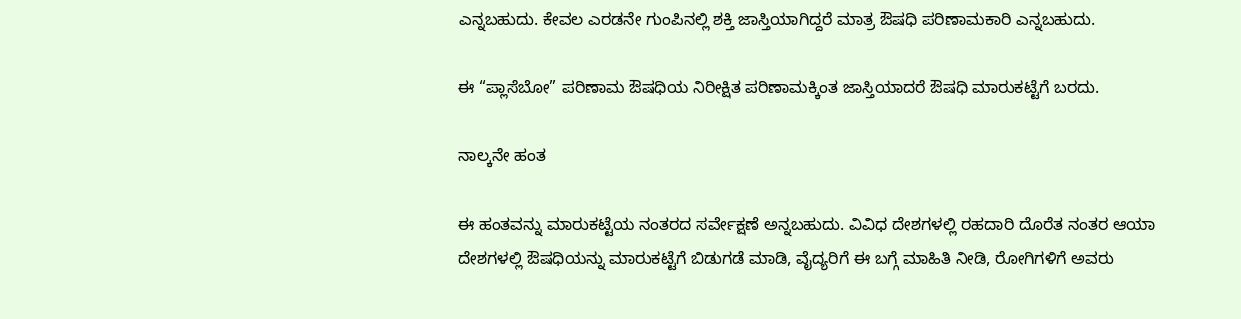ಎನ್ನಬಹುದು. ಕೇವಲ ಎರಡನೇ ಗುಂಪಿನಲ್ಲಿ ಶಕ್ತಿ ಜಾಸ್ತಿಯಾಗಿದ್ದರೆ ಮಾತ್ರ ಔಷಧಿ ಪರಿಣಾಮಕಾರಿ ಎನ್ನಬಹುದು.

ಈ “ಪ್ಲಾಸೆಬೋ” ಪರಿಣಾಮ ಔಷಧಿಯ ನಿರೀಕ್ಷಿತ ಪರಿಣಾಮಕ್ಕಿಂತ ಜಾಸ್ತಿಯಾದರೆ ಔಷಧಿ ಮಾರುಕಟ್ಟೆಗೆ ಬರದು.

ನಾಲ್ಕನೇ ಹಂತ

ಈ ಹಂತವನ್ನು ಮಾರುಕಟ್ಟೆಯ ನಂತರದ ಸರ್ವೇಕ್ಷಣೆ ಅನ್ನಬಹುದು. ವಿವಿಧ ದೇಶಗಳಲ್ಲಿ ರಹದಾರಿ ದೊರೆತ ನಂತರ ಆಯಾ ದೇಶಗಳಲ್ಲಿ ಔಷಧಿಯನ್ನು ಮಾರುಕಟ್ಟೆಗೆ ಬಿಡುಗಡೆ ಮಾಡಿ, ವೈದ್ಯರಿಗೆ ಈ ಬಗ್ಗೆ ಮಾಹಿತಿ ನೀಡಿ, ರೋಗಿಗಳಿಗೆ ಅವರು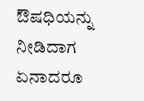ಔಷಧಿಯನ್ನು ನೀಡಿದಾಗ ಏನಾದರೂ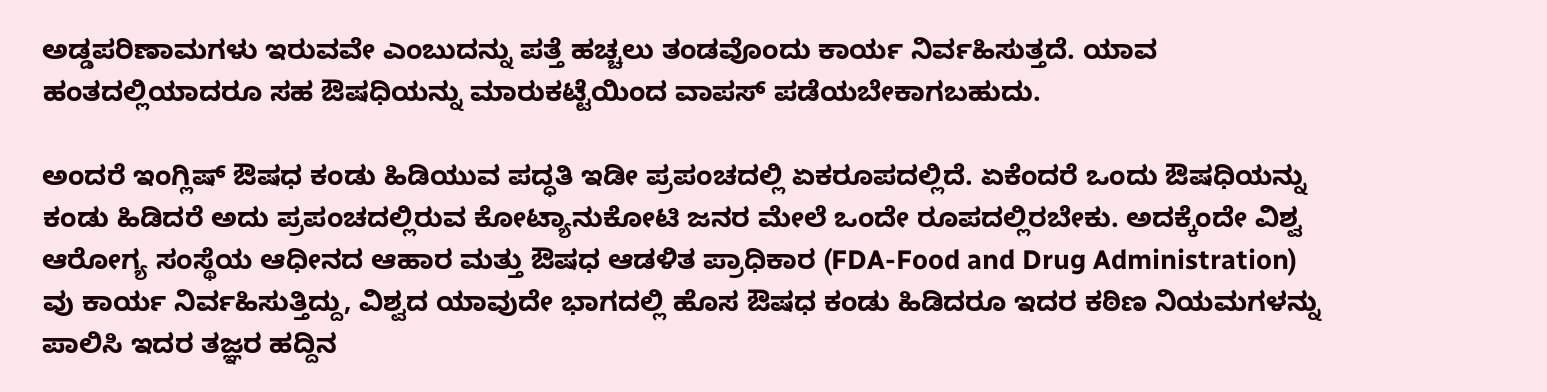ಅಡ್ಡಪರಿಣಾಮಗಳು ಇರುವವೇ ಎಂಬುದನ್ನು ಪತ್ತೆ ಹಚ್ಚಲು ತಂಡವೊಂದು ಕಾರ್ಯ ನಿರ್ವಹಿಸುತ್ತದೆ. ಯಾವ ಹಂತದಲ್ಲಿಯಾದರೂ ಸಹ ಔಷಧಿಯನ್ನು ಮಾರುಕಟ್ಟೆಯಿಂದ ವಾಪಸ್ ಪಡೆಯಬೇಕಾಗಬಹುದು.

ಅಂದರೆ ಇಂಗ್ಲಿಷ್ ಔಷಧ ಕಂಡು ಹಿಡಿಯುವ ಪದ್ಧತಿ ಇಡೀ ಪ್ರಪಂಚದಲ್ಲಿ ಏಕರೂಪದಲ್ಲಿದೆ. ಏಕೆಂದರೆ ಒಂದು ಔಷಧಿಯನ್ನು ಕಂಡು ಹಿಡಿದರೆ ಅದು ಪ್ರಪಂಚದಲ್ಲಿರುವ ಕೋಟ್ಯಾನುಕೋಟಿ ಜನರ ಮೇಲೆ ಒಂದೇ ರೂಪದಲ್ಲಿರಬೇಕು. ಅದಕ್ಕೆಂದೇ ವಿಶ್ವ ಆರೋಗ್ಯ ಸಂಸ್ಥೆಯ ಆಧೀನದ ಆಹಾರ ಮತ್ತು ಔಷಧ ಆಡಳಿತ ಪ್ರಾಧಿಕಾರ (FDA-Food and Drug Administration) ವು ಕಾರ್ಯ ನಿರ್ವಹಿಸುತ್ತಿದ್ದು, ವಿಶ್ವದ ಯಾವುದೇ ಭಾಗದಲ್ಲಿ ಹೊಸ ಔಷಧ ಕಂಡು ಹಿಡಿದರೂ ಇದರ ಕಠಿಣ ನಿಯಮಗಳನ್ನು ಪಾಲಿಸಿ ಇದರ ತಜ್ಞರ ಹದ್ದಿನ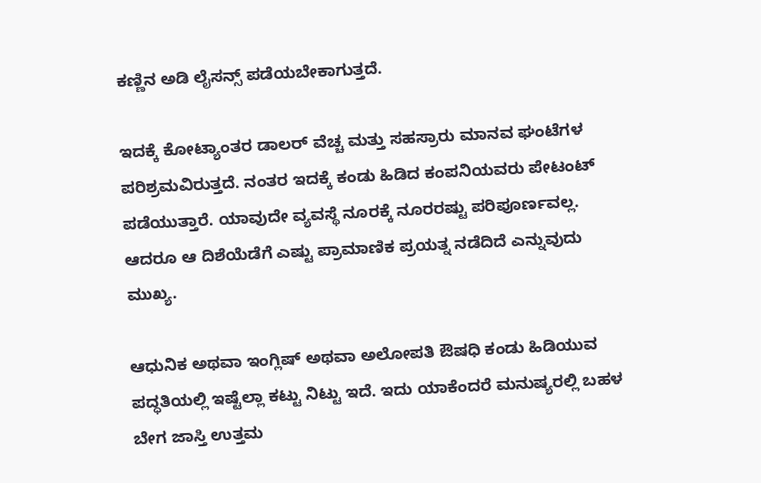ಕಣ್ಣಿನ ಅಡಿ ಲೈಸನ್ಸ್ ಪಡೆಯಬೇಕಾಗುತ್ತದೆ.

ಇದಕ್ಕೆ ಕೋಟ್ಯಾಂತರ ಡಾಲರ್ ವೆಚ್ಚ ಮತ್ತು ಸಹಸ್ರಾರು ಮಾನವ ಘಂಟೆಗಳ ಪರಿಶ್ರಮವಿರುತ್ತದೆ. ನಂತರ ಇದಕ್ಕೆ ಕಂಡು ಹಿಡಿದ ಕಂಪನಿಯವರು ಪೇಟಂಟ್ ಪಡೆಯುತ್ತಾರೆ. ಯಾವುದೇ ವ್ಯವಸ್ಥೆ ನೂರಕ್ಕೆ ನೂರರಷ್ಟು ಪರಿಪೂರ್ಣವಲ್ಲ. ಆದರೂ ಆ ದಿಶೆಯೆಡೆಗೆ ಎಷ್ಟು ಪ್ರಾಮಾಣಿಕ ಪ್ರಯತ್ನ ನಡೆದಿದೆ ಎನ್ನುವುದು ಮುಖ್ಯ.

ಆಧುನಿಕ ಅಥವಾ ಇಂಗ್ಲಿಷ್ ಅಥವಾ ಅಲೋಪತಿ ಔಷಧಿ ಕಂಡು ಹಿಡಿಯುವ ಪದ್ಧತಿಯಲ್ಲಿ ಇಷ್ಟೆಲ್ಲಾ ಕಟ್ಟು ನಿಟ್ಟು ಇದೆ. ಇದು ಯಾಕೆಂದರೆ ಮನುಷ್ಯರಲ್ಲಿ ಬಹಳ ಬೇಗ ಜಾಸ್ತಿ ಉತ್ತಮ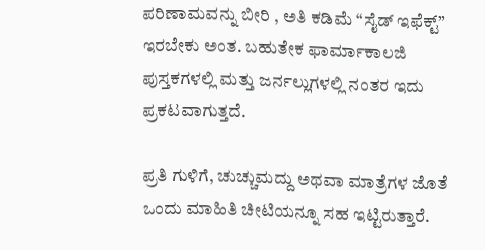ಪರಿಣಾಮವನ್ನು ಬೀರಿ , ಅತಿ ಕಡಿಮೆ “ಸೈಡ್ ಇಫೆಕ್ಟ್” ಇರಬೇಕು ಅಂತ. ಬಹುತೇಕ ಫಾರ್ಮಾಕಾಲಜಿ ಪುಸ್ತಕಗಳಲ್ಲಿ ಮತ್ತು ಜರ್ನಲ್ಲುಗಳಲ್ಲಿ ನಂತರ ಇದು ಪ್ರಕಟವಾಗುತ್ತದೆ.

ಪ್ರತಿ ಗುಳಿಗೆ, ಚುಚ್ಚುಮದ್ದು ಅಥವಾ ಮಾತ್ರೆಗಳ ಜೊತೆ ಒಂದು ಮಾಹಿತಿ ಚೀಟಿಯನ್ನೂ ಸಹ ಇಟ್ಟಿರುತ್ತಾರೆ.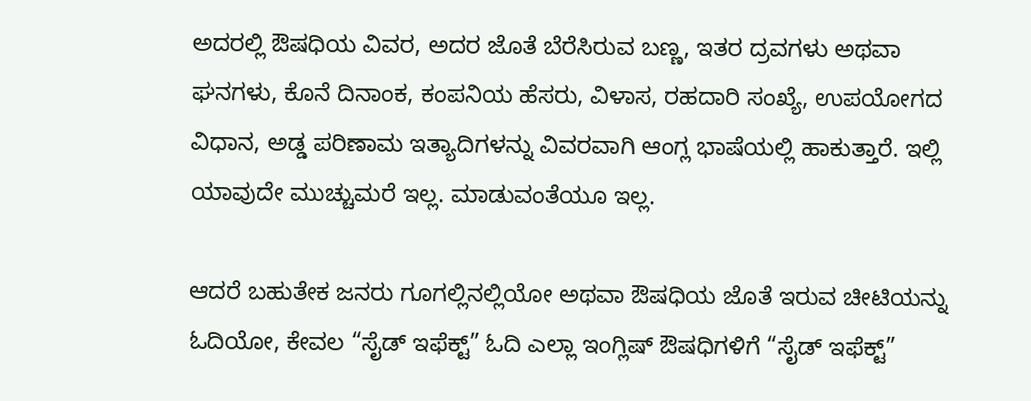ಅದರಲ್ಲಿ ಔಷಧಿಯ ವಿವರ, ಅದರ ಜೊತೆ ಬೆರೆಸಿರುವ ಬಣ್ಣ, ಇತರ ದ್ರವಗಳು ಅಥವಾ ಘನಗಳು, ಕೊನೆ ದಿನಾಂಕ, ಕಂಪನಿಯ ಹೆಸರು, ವಿಳಾಸ, ರಹದಾರಿ ಸಂಖ್ಯೆ, ಉಪಯೋಗದ ವಿಧಾನ, ಅಡ್ಡ ಪರಿಣಾಮ ಇತ್ಯಾದಿಗಳನ್ನು ವಿವರವಾಗಿ ಆಂಗ್ಲ ಭಾಷೆಯಲ್ಲಿ ಹಾಕುತ್ತಾರೆ. ಇಲ್ಲಿ ಯಾವುದೇ ಮುಚ್ಚುಮರೆ ಇಲ್ಲ. ಮಾಡುವಂತೆಯೂ ಇಲ್ಲ.

ಆದರೆ ಬಹುತೇಕ ಜನರು ಗೂಗಲ್ಲಿನಲ್ಲಿಯೋ ಅಥವಾ ಔಷಧಿಯ ಜೊತೆ ಇರುವ ಚೀಟಿಯನ್ನು ಓದಿಯೋ, ಕೇವಲ “ಸೈಡ್ ಇಫೆಕ್ಟ್” ಓದಿ ಎಲ್ಲಾ ಇಂಗ್ಲಿಷ್ ಔಷಧಿಗಳಿಗೆ “ಸೈಡ್ ಇಫೆಕ್ಟ್”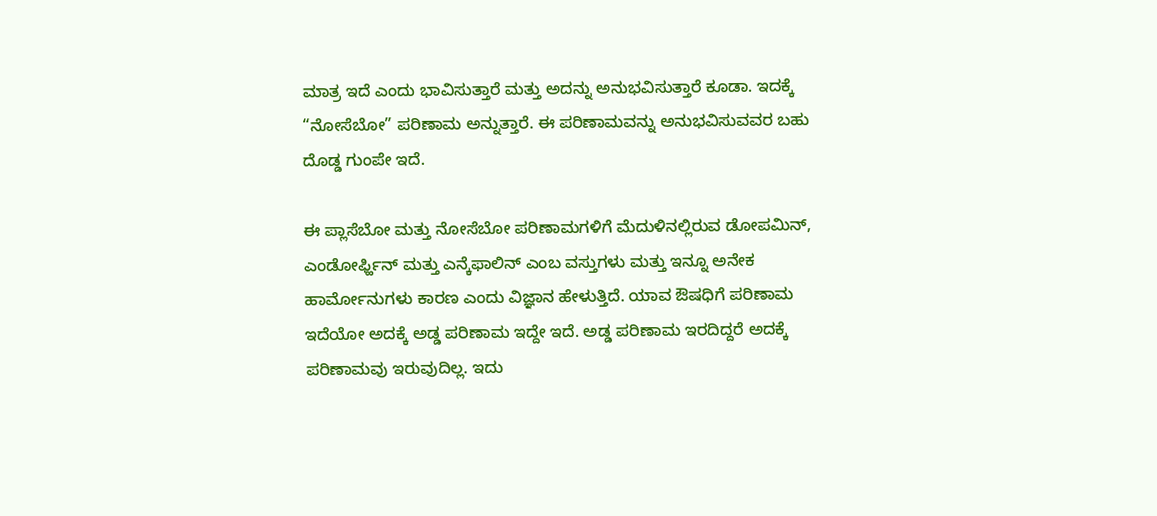ಮಾತ್ರ ಇದೆ ಎಂದು ಭಾವಿಸುತ್ತಾರೆ ಮತ್ತು ಅದನ್ನು ಅನುಭವಿಸುತ್ತಾರೆ ಕೂಡಾ. ಇದಕ್ಕೆ “ನೋಸೆಬೋ” ಪರಿಣಾಮ ಅನ್ನುತ್ತಾರೆ. ಈ ಪರಿಣಾಮವನ್ನು ಅನುಭವಿಸುವವರ ಬಹು ದೊಡ್ಡ ಗುಂಪೇ ಇದೆ.

ಈ ಪ್ಲಾಸೆಬೋ ಮತ್ತು ನೋಸೆಬೋ ಪರಿಣಾಮಗಳಿಗೆ ಮೆದುಳಿನಲ್ಲಿರುವ ಡೋಪಮಿನ್, ಎಂಡೋರ್ಫ್ಹಿನ್ ಮತ್ತು ಎನ್ಕೆಫಾಲಿನ್ ಎಂಬ ವಸ್ತುಗಳು ಮತ್ತು ಇನ್ನೂ ಅನೇಕ ಹಾರ್ಮೋನುಗಳು ಕಾರಣ ಎಂದು ವಿಜ್ಞಾನ ಹೇಳುತ್ತಿದೆ. ಯಾವ ಔಷಧಿಗೆ ಪರಿಣಾಮ ಇದೆಯೋ ಅದಕ್ಕೆ ಅಡ್ಡ ಪರಿಣಾಮ ಇದ್ದೇ ಇದೆ. ಅಡ್ಡ ಪರಿಣಾಮ ಇರದಿದ್ದರೆ ಅದಕ್ಕೆ ಪರಿಣಾಮವು ಇರುವುದಿಲ್ಲ. ಇದು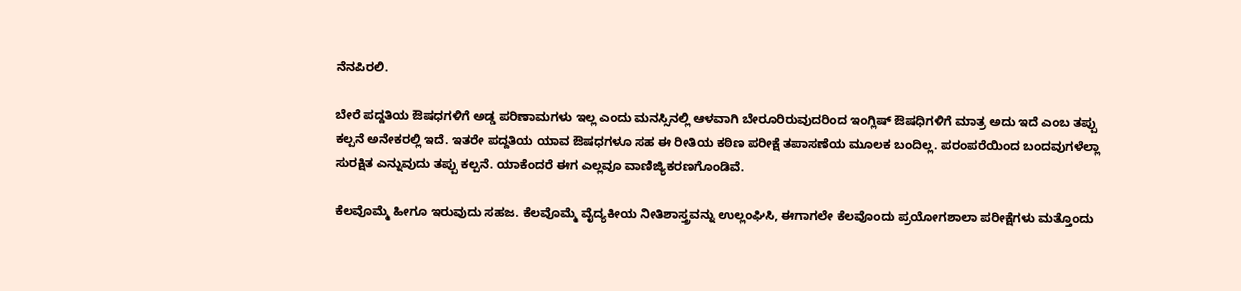ನೆನಪಿರಲಿ.

ಬೇರೆ ಪದ್ದತಿಯ ಔಷಧಗಳಿಗೆ ಅಡ್ಡ ಪರಿಣಾಮಗಳು ಇಲ್ಲ ಎಂದು ಮನಸ್ಸಿನಲ್ಲಿ ಆಳವಾಗಿ ಬೇರೂರಿರುವುದರಿಂದ ಇಂಗ್ಲಿಷ್ ಔಷಧಿಗಳಿಗೆ ಮಾತ್ರ ಅದು ಇದೆ ಎಂಬ ತಪ್ಪು ಕಲ್ಪನೆ ಅನೇಕರಲ್ಲಿ ಇದೆ. ಇತರೇ ಪದ್ದತಿಯ ಯಾವ ಔಷಧಗಳೂ ಸಹ ಈ ರೀತಿಯ ಕಠಿಣ ಪರೀಕ್ಷೆ ತಪಾಸಣೆಯ ಮೂಲಕ ಬಂದಿಲ್ಲ. ಪರಂಪರೆಯಿಂದ ಬಂದವುಗಳೆಲ್ಲಾ ಸುರಕ್ಷಿತ ಎನ್ನುವುದು ತಪ್ಪು ಕಲ್ಪನೆ. ಯಾಕೆಂದರೆ ಈಗ ಎಲ್ಲವೂ ವಾಣಿಜ್ಯಿಕರಣಗೊಂಡಿವೆ.

ಕೆಲವೊಮ್ಮೆ ಹೀಗೂ ಇರುವುದು ಸಹಜ. ಕೆಲವೊಮ್ಮೆ ವೈದ್ಯಕೀಯ ನೀತಿಶಾಸ್ತ್ರವನ್ನು ಉಲ್ಲಂಘಿಸಿ, ಈಗಾಗಲೇ ಕೆಲವೊಂದು ಪ್ರಯೋಗಶಾಲಾ ಪರೀಕ್ಷೆಗಳು ಮತ್ತೊಂದು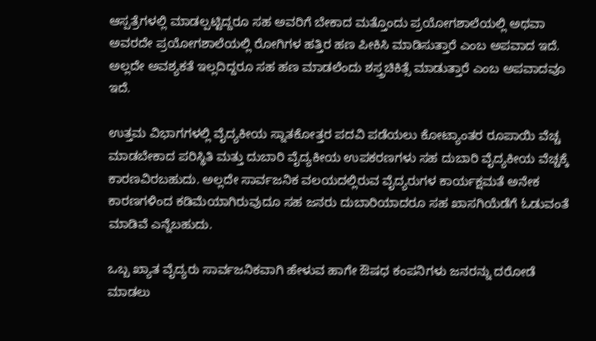ಆಸ್ಪತ್ರೆಗಳಲ್ಲಿ ಮಾಡಲ್ಪಟ್ಟಿದ್ದರೂ ಸಹ ಅವರಿಗೆ ಬೇಕಾದ ಮತ್ತೊಂದು ಪ್ರಯೋಗಶಾಲೆಯಲ್ಲಿ ಅಥವಾ ಅವರದೇ ಪ್ರಯೋಗಶಾಲೆಯಲ್ಲಿ ರೋಗಿಗಳ ಹತ್ತಿರ ಹಣ ಪೀಕಿಸಿ ಮಾಡಿಸುತ್ತಾರೆ ಎಂಬ ಅಪವಾದ ಇದೆ. ಅಲ್ಲದೇ ಅವಶ್ಯಕತೆ ಇಲ್ಲದಿದ್ದರೂ ಸಹ ಹಣ ಮಾಡಲೆಂದು ಶಸ್ತ್ರಚಿಕಿತ್ಸೆ ಮಾಡುತ್ತಾರೆ ಎಂಬ ಅಪವಾದವೂ ಇದೆ.

ಉತ್ತಮ ವಿಭಾಗಗಳಲ್ಲಿ ವೈದ್ಯಕೀಯ ಸ್ನಾತಕೋತ್ತರ ಪದವಿ ಪಡೆಯಲು ಕೋಟ್ಯಾಂತರ ರೂಪಾಯಿ ವೆಚ್ಚ ಮಾಡಬೇಕಾದ ಪರಿಸ್ಥಿತಿ ಮತ್ತು ದುಬಾರಿ ವೈದ್ಯಕೀಯ ಉಪಕರಣಗಳು ಸಹ ದುಬಾರಿ ವೈದ್ಯಕೀಯ ವೆಚ್ಚಕ್ಕೆ ಕಾರಣವಿರಬಹುದು. ಅಲ್ಲದೇ ಸಾರ್ವಜನಿಕ ವಲಯದಲ್ಲಿರುವ ವೈದ್ಯರುಗಳ ಕಾರ್ಯಕ್ಷಮತೆ ಅನೇಕ ಕಾರಣಗಳಿಂದ ಕಡಿಮೆಯಾಗಿರುವುದೂ ಸಹ ಜನರು ದುಬಾರಿಯಾದರೂ ಸಹ ಖಾಸಗಿಯೆಡೆಗೆ ಓಡುವಂತೆ ಮಾಡಿವೆ ಎನ್ನೆಬಹುದು.

ಒಬ್ಬ ಖ್ಯಾತ ವೈದ್ಯರು ಸಾರ್ವಜನಿಕವಾಗಿ ಹೇಳುವ ಹಾಗೇ ಔಷಧ ಕಂಪನಿಗಳು ಜನರನ್ನು ದರೋಡೆ ಮಾಡಲು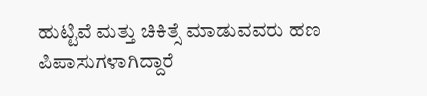ಹುಟ್ಟಿವೆ ಮತ್ತು ಚಿಕಿತ್ಸೆ ಮಾಡುವವರು ಹಣ ಪಿಪಾಸುಗಳಾಗಿದ್ದಾರೆ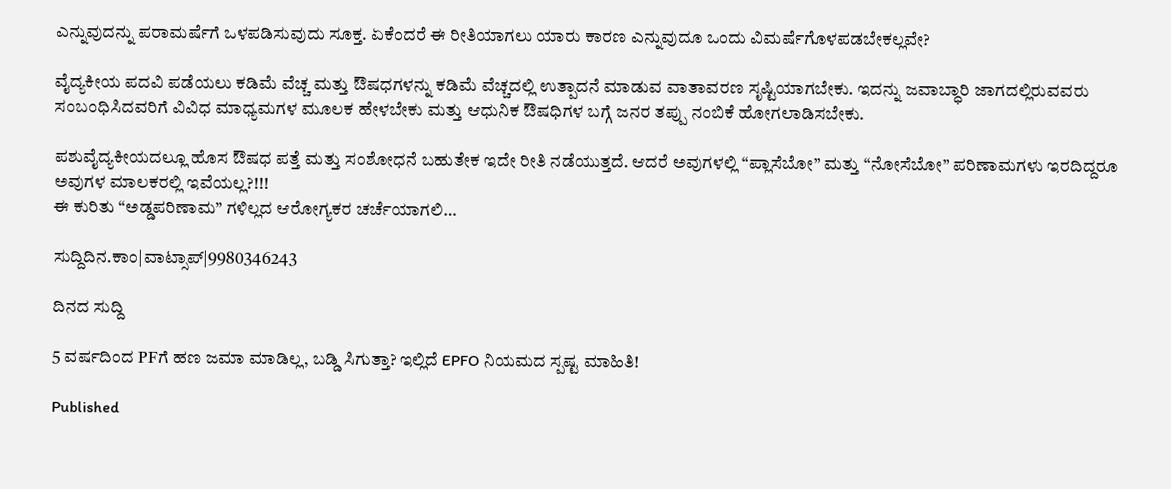ಎನ್ನುವುದನ್ನು ಪರಾಮರ್ಷೆಗೆ ಒಳಪಡಿಸುವುದು ಸೂಕ್ತ. ಏಕೆಂದರೆ ಈ ರೀತಿಯಾಗಲು ಯಾರು ಕಾರಣ ಎನ್ನುವುದೂ ಒಂದು ವಿಮರ್ಷೆಗೊಳಪಡಬೇಕಲ್ಲವೇ?

ವೈದ್ಯಕೀಯ ಪದವಿ ಪಡೆಯಲು ಕಡಿಮೆ ವೆಚ್ಚ ಮತ್ತು ಔಷಧಗಳನ್ನು ಕಡಿಮೆ ವೆಚ್ಚದಲ್ಲಿ ಉತ್ಪಾದನೆ ಮಾಡುವ ವಾತಾವರಣ ಸೃಷ್ಟಿಯಾಗಬೇಕು. ಇದನ್ನು ಜವಾಬ್ಧಾರಿ ಜಾಗದಲ್ಲಿರುವವರು ಸಂಬಂಧಿಸಿದವರಿಗೆ ವಿವಿಧ ಮಾಧ್ಯಮಗಳ ಮೂಲಕ ಹೇಳಬೇಕು ಮತ್ತು ಆಧುನಿಕ ಔಷಧಿಗಳ ಬಗ್ಗೆ ಜನರ ತಪ್ಪು ನಂಬಿಕೆ ಹೋಗಲಾಡಿಸಬೇಕು.

ಪಶುವೈದ್ಯಕೀಯದಲ್ಲೂ ಹೊಸ ಔಷಧ ಪತ್ತೆ ಮತ್ತು ಸಂಶೋಧನೆ ಬಹುತೇಕ ಇದೇ ರೀತಿ ನಡೆಯುತ್ತದೆ. ಆದರೆ ಅವುಗಳಲ್ಲಿ “ಪ್ಲಾಸೆಬೋ” ಮತ್ತು “ನೋಸೆಬೋ” ಪರಿಣಾಮಗಳು ಇರದಿದ್ದರೂ ಅವುಗಳ ಮಾಲಕರಲ್ಲಿ ಇವೆಯಲ್ಲ?!!!
ಈ ಕುರಿತು “ಅಡ್ಡಪರಿಣಾಮ” ಗಳಿಲ್ಲದ ಆರೋಗ್ಯಕರ ಚರ್ಚೆಯಾಗಲಿ…

ಸುದ್ದಿದಿನ.ಕಾಂ|ವಾಟ್ಸಾಪ್|9980346243

ದಿನದ ಸುದ್ದಿ

5 ವರ್ಷದಿಂದ PFಗೆ ಹಣ ಜಮಾ ಮಾಡಿಲ್ಲ, ಬಡ್ಡಿ ಸಿಗುತ್ತಾ? ಇಲ್ಲಿದೆ EPFO ನಿಯಮದ ಸ್ಪಷ್ಟ ಮಾಹಿತಿ!

Published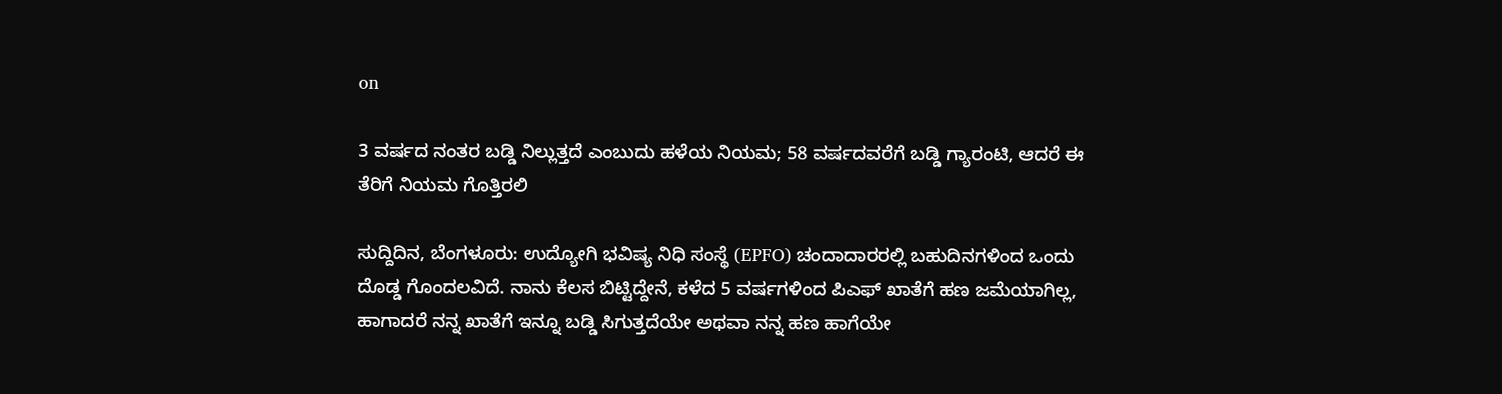on

3 ವರ್ಷದ ನಂತರ ಬಡ್ಡಿ ನಿಲ್ಲುತ್ತದೆ ಎಂಬುದು ಹಳೆಯ ನಿಯಮ; 58 ವರ್ಷದವರೆಗೆ ಬಡ್ಡಿ ಗ್ಯಾರಂಟಿ, ಆದರೆ ಈ ತೆರಿಗೆ ನಿಯಮ ಗೊತ್ತಿರಲಿ

ಸುದ್ದಿದಿನ, ಬೆಂಗಳೂರು: ಉದ್ಯೋಗಿ ಭವಿಷ್ಯ ನಿಧಿ ಸಂಸ್ಥೆ (EPFO) ಚಂದಾದಾರರಲ್ಲಿ ಬಹುದಿನಗಳಿಂದ ಒಂದು ದೊಡ್ಡ ಗೊಂದಲವಿದೆ. ನಾನು ಕೆಲಸ ಬಿಟ್ಟಿದ್ದೇನೆ, ಕಳೆದ 5 ವರ್ಷಗಳಿಂದ ಪಿಎಫ್ ಖಾತೆಗೆ ಹಣ ಜಮೆಯಾಗಿಲ್ಲ, ಹಾಗಾದರೆ ನನ್ನ ಖಾತೆಗೆ ಇನ್ನೂ ಬಡ್ಡಿ ಸಿಗುತ್ತದೆಯೇ ಅಥವಾ ನನ್ನ ಹಣ ಹಾಗೆಯೇ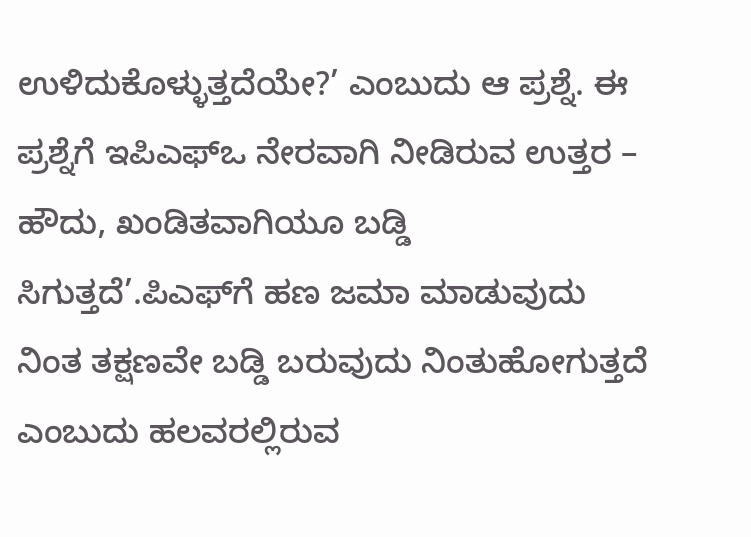ಉಳಿದುಕೊಳ್ಳುತ್ತದೆಯೇ?’ ಎಂಬುದು ಆ ಪ್ರಶ್ನೆ. ಈ ಪ್ರಶ್ನೆಗೆ ಇಪಿಎಫ್‌ಒ ನೇರವಾಗಿ ನೀಡಿರುವ ಉತ್ತರ – ಹೌದು, ಖಂಡಿತವಾಗಿಯೂ ಬಡ್ಡಿ ಸಿಗುತ್ತದೆ’.ಪಿಎಫ್‌ಗೆ ಹಣ ಜಮಾ ಮಾಡುವುದು ನಿಂತ ತಕ್ಷಣವೇ ಬಡ್ಡಿ ಬರುವುದು ನಿಂತುಹೋಗುತ್ತದೆ ಎಂಬುದು ಹಲವರಲ್ಲಿರುವ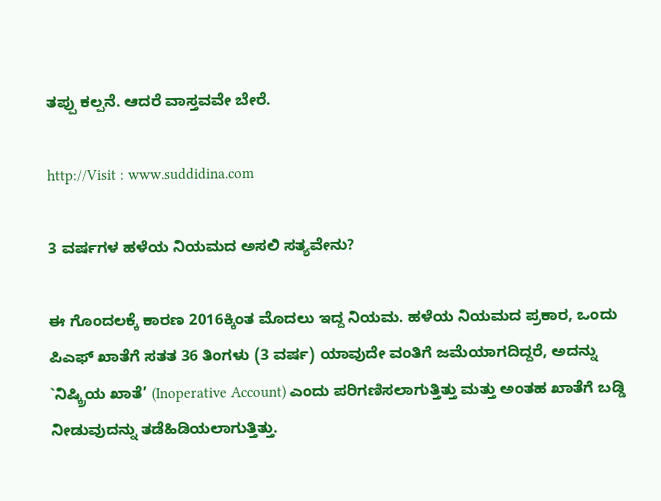ತಪ್ಪು ಕಲ್ಪನೆ. ಆದರೆ ವಾಸ್ತವವೇ ಬೇರೆ.

http://Visit : www.suddidina.com

3 ವರ್ಷಗಳ ಹಳೆಯ ನಿಯಮದ ಅಸಲಿ ಸತ್ಯವೇನು?

ಈ ಗೊಂದಲಕ್ಕೆ ಕಾರಣ 2016ಕ್ಕಿಂತ ಮೊದಲು ಇದ್ದ ನಿಯಮ. ಹಳೆಯ ನಿಯಮದ ಪ್ರಕಾರ, ಒಂದು ಪಿಎಫ್ ಖಾತೆಗೆ ಸತತ 36 ತಿಂಗಳು (3 ವರ್ಷ) ಯಾವುದೇ ವಂತಿಗೆ ಜಮೆಯಾಗದಿದ್ದರೆ, ಅದನ್ನು `ನಿಷ್ಕ್ರಿಯ ಖಾತೆ’ (Inoperative Account) ಎಂದು ಪರಿಗಣಿಸಲಾಗುತ್ತಿತ್ತು ಮತ್ತು ಅಂತಹ ಖಾತೆಗೆ ಬಡ್ಡಿ ನೀಡುವುದನ್ನು ತಡೆಹಿಡಿಯಲಾಗುತ್ತಿತ್ತು.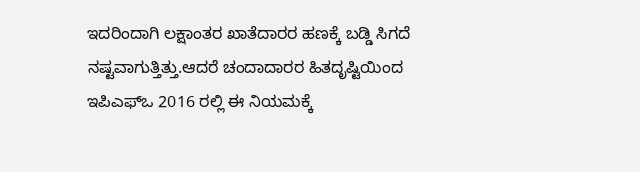ಇದರಿಂದಾಗಿ ಲಕ್ಷಾಂತರ ಖಾತೆದಾರರ ಹಣಕ್ಕೆ ಬಡ್ಡಿ ಸಿಗದೆ ನಷ್ಟವಾಗುತ್ತಿತ್ತು.ಆದರೆ ಚಂದಾದಾರರ ಹಿತದೃಷ್ಟಿಯಿಂದ ಇಪಿಎಫ್‌ಒ 2016 ರಲ್ಲಿ ಈ ನಿಯಮಕ್ಕೆ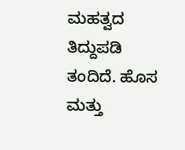ಮಹತ್ವದ ತಿದ್ದುಪಡಿ ತಂದಿದೆ. ಹೊಸ ಮತ್ತು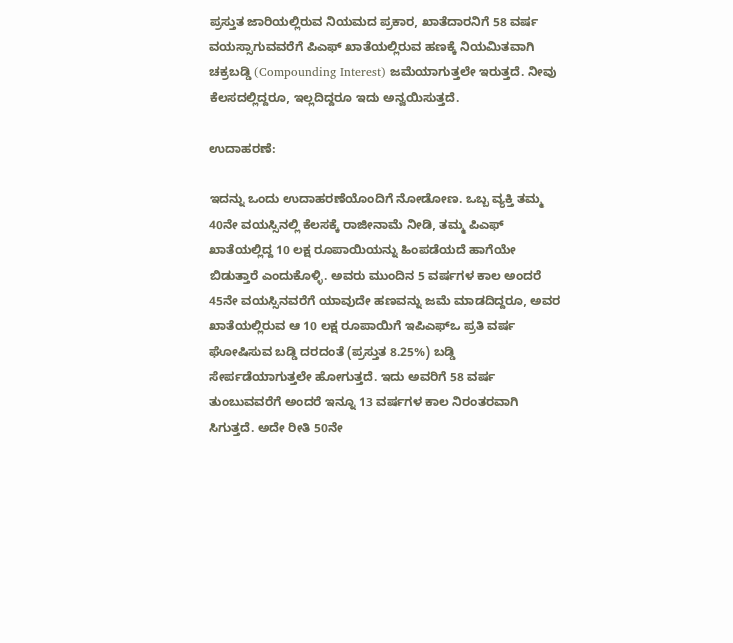ಪ್ರಸ್ತುತ ಜಾರಿಯಲ್ಲಿರುವ ನಿಯಮದ ಪ್ರಕಾರ, ಖಾತೆದಾರನಿಗೆ 58 ವರ್ಷ ವಯಸ್ಸಾಗುವವರೆಗೆ ಪಿಎಫ್ ಖಾತೆಯಲ್ಲಿರುವ ಹಣಕ್ಕೆ ನಿಯಮಿತವಾಗಿ ಚಕ್ರಬಡ್ಡಿ (Compounding Interest) ಜಮೆಯಾಗುತ್ತಲೇ ಇರುತ್ತದೆ. ನೀವು ಕೆಲಸದಲ್ಲಿದ್ದರೂ, ಇಲ್ಲದಿದ್ದರೂ ಇದು ಅನ್ವಯಿಸುತ್ತದೆ.

ಉದಾಹರಣೆ:

ಇದನ್ನು ಒಂದು ಉದಾಹರಣೆಯೊಂದಿಗೆ ನೋಡೋಣ. ಒಬ್ಬ ವ್ಯಕ್ತಿ ತಮ್ಮ 40ನೇ ವಯಸ್ಸಿನಲ್ಲಿ ಕೆಲಸಕ್ಕೆ ರಾಜೀನಾಮೆ ನೀಡಿ, ತಮ್ಮ ಪಿಎಫ್ ಖಾತೆಯಲ್ಲಿದ್ದ 10 ಲಕ್ಷ ರೂಪಾಯಿಯನ್ನು ಹಿಂಪಡೆಯದೆ ಹಾಗೆಯೇ ಬಿಡುತ್ತಾರೆ ಎಂದುಕೊಳ್ಳಿ. ಅವರು ಮುಂದಿನ 5 ವರ್ಷಗಳ ಕಾಲ ಅಂದರೆ 45ನೇ ವಯಸ್ಸಿನವರೆಗೆ ಯಾವುದೇ ಹಣವನ್ನು ಜಮೆ ಮಾಡದಿದ್ದರೂ, ಅವರ ಖಾತೆಯಲ್ಲಿರುವ ಆ 10 ಲಕ್ಷ ರೂಪಾಯಿಗೆ ಇಪಿಎಫ್‌ಒ ಪ್ರತಿ ವರ್ಷ ಘೋಷಿಸುವ ಬಡ್ಡಿ ದರದಂತೆ (ಪ್ರಸ್ತುತ 8.25%) ಬಡ್ಡಿ ಸೇರ್ಪಡೆಯಾಗುತ್ತಲೇ ಹೋಗುತ್ತದೆ. ಇದು ಅವರಿಗೆ 58 ವರ್ಷ ತುಂಬುವವರೆಗೆ ಅಂದರೆ ಇನ್ನೂ 13 ವರ್ಷಗಳ ಕಾಲ ನಿರಂತರವಾಗಿ ಸಿಗುತ್ತದೆ. ಅದೇ ರೀತಿ 50ನೇ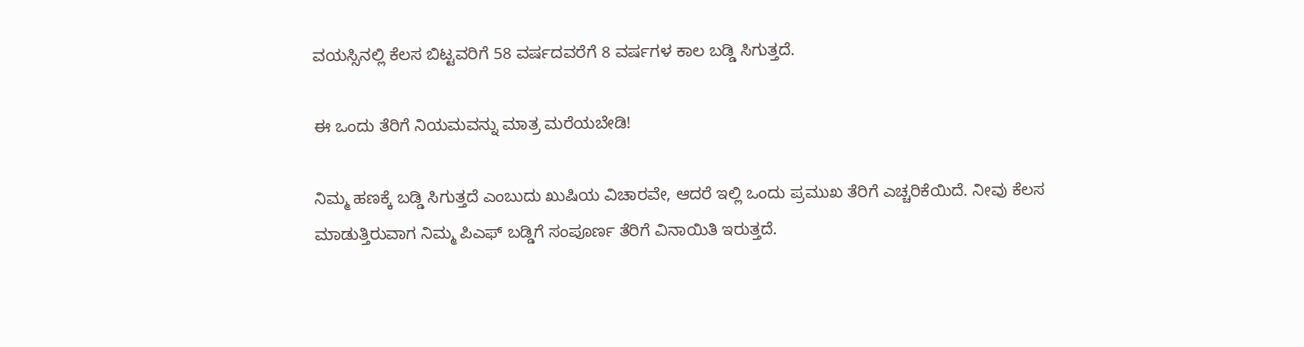ವಯಸ್ಸಿನಲ್ಲಿ ಕೆಲಸ ಬಿಟ್ಟವರಿಗೆ 58 ವರ್ಷದವರೆಗೆ 8 ವರ್ಷಗಳ ಕಾಲ ಬಡ್ಡಿ ಸಿಗುತ್ತದೆ.

ಈ ಒಂದು ತೆರಿಗೆ ನಿಯಮವನ್ನು ಮಾತ್ರ ಮರೆಯಬೇಡಿ!

ನಿಮ್ಮ ಹಣಕ್ಕೆ ಬಡ್ಡಿ ಸಿಗುತ್ತದೆ ಎಂಬುದು ಖುಷಿಯ ವಿಚಾರವೇ, ಆದರೆ ಇಲ್ಲಿ ಒಂದು ಪ್ರಮುಖ ತೆರಿಗೆ ಎಚ್ಚರಿಕೆಯಿದೆ. ನೀವು ಕೆಲಸ ಮಾಡುತ್ತಿರುವಾಗ ನಿಮ್ಮ ಪಿಎಫ್ ಬಡ್ಡಿಗೆ ಸಂಪೂರ್ಣ ತೆರಿಗೆ ವಿನಾಯಿತಿ ಇರುತ್ತದೆ.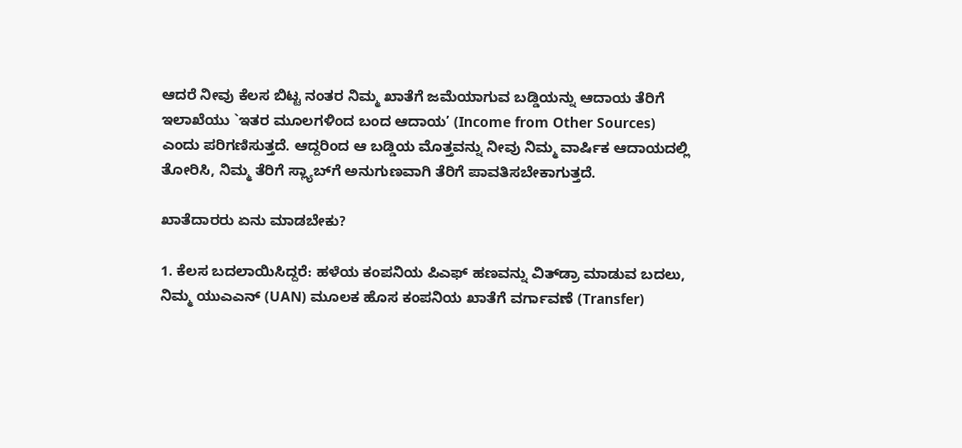ಆದರೆ ನೀವು ಕೆಲಸ ಬಿಟ್ಟ ನಂತರ ನಿಮ್ಮ ಖಾತೆಗೆ ಜಮೆಯಾಗುವ ಬಡ್ಡಿಯನ್ನು ಆದಾಯ ತೆರಿಗೆ ಇಲಾಖೆಯು `ಇತರ ಮೂಲಗಳಿಂದ ಬಂದ ಆದಾಯ’ (Income from Other Sources) ಎಂದು ಪರಿಗಣಿಸುತ್ತದೆ. ಆದ್ದರಿಂದ ಆ ಬಡ್ಡಿಯ ಮೊತ್ತವನ್ನು ನೀವು ನಿಮ್ಮ ವಾರ್ಷಿಕ ಆದಾಯದಲ್ಲಿ ತೋರಿಸಿ, ನಿಮ್ಮ ತೆರಿಗೆ ಸ್ಲ್ಯಾಬ್‌ಗೆ ಅನುಗುಣವಾಗಿ ತೆರಿಗೆ ಪಾವತಿಸಬೇಕಾಗುತ್ತದೆ.

ಖಾತೆದಾರರು ಏನು ಮಾಡಬೇಕು?

1. ಕೆಲಸ ಬದಲಾಯಿಸಿದ್ದರೆ: ಹಳೆಯ ಕಂಪನಿಯ ಪಿಎಫ್ ಹಣವನ್ನು ವಿತ್‌ಡ್ರಾ ಮಾಡುವ ಬದಲು, ನಿಮ್ಮ ಯುಎಎನ್ (UAN) ಮೂಲಕ ಹೊಸ ಕಂಪನಿಯ ಖಾತೆಗೆ ವರ್ಗಾವಣೆ (Transfer)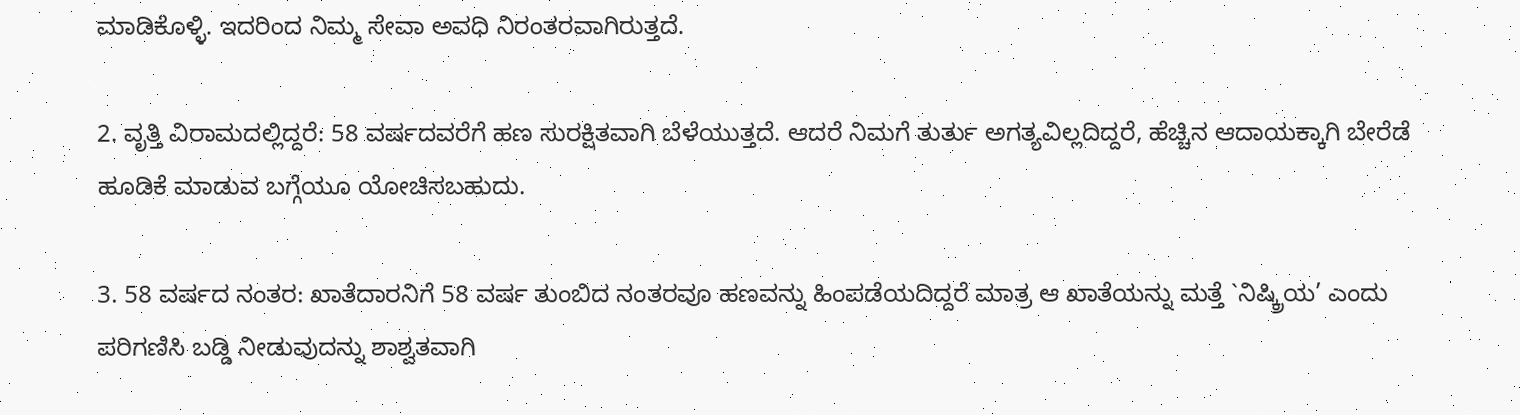ಮಾಡಿಕೊಳ್ಳಿ. ಇದರಿಂದ ನಿಮ್ಮ ಸೇವಾ ಅವಧಿ ನಿರಂತರವಾಗಿರುತ್ತದೆ.

2. ವೃತ್ತಿ ವಿರಾಮದಲ್ಲಿದ್ದರೆ: 58 ವರ್ಷದವರೆಗೆ ಹಣ ಸುರಕ್ಷಿತವಾಗಿ ಬೆಳೆಯುತ್ತದೆ. ಆದರೆ ನಿಮಗೆ ತುರ್ತು ಅಗತ್ಯವಿಲ್ಲದಿದ್ದರೆ, ಹೆಚ್ಚಿನ ಆದಾಯಕ್ಕಾಗಿ ಬೇರೆಡೆ ಹೂಡಿಕೆ ಮಾಡುವ ಬಗ್ಗೆಯೂ ಯೋಚಿಸಬಹುದು.

3. 58 ವರ್ಷದ ನಂತರ: ಖಾತೆದಾರನಿಗೆ 58 ವರ್ಷ ತುಂಬಿದ ನಂತರವೂ ಹಣವನ್ನು ಹಿಂಪಡೆಯದಿದ್ದರೆ ಮಾತ್ರ ಆ ಖಾತೆಯನ್ನು ಮತ್ತೆ `ನಿಷ್ಕ್ರಿಯ’ ಎಂದು ಪರಿಗಣಿಸಿ ಬಡ್ಡಿ ನೀಡುವುದನ್ನು ಶಾಶ್ವತವಾಗಿ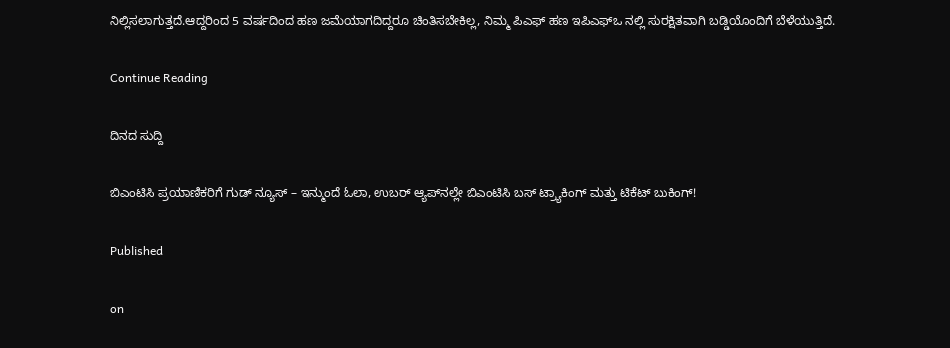ನಿಲ್ಲಿಸಲಾಗುತ್ತದೆ.ಆದ್ದರಿಂದ 5 ವರ್ಷದಿಂದ ಹಣ ಜಮೆಯಾಗದಿದ್ದರೂ ಚಿಂತಿಸಬೇಕಿಲ್ಲ, ನಿಮ್ಮ ಪಿಎಫ್ ಹಣ ಇಪಿಎಫ್‌ಒ ನಲ್ಲಿ ಸುರಕ್ಷಿತವಾಗಿ ಬಡ್ಡಿಯೊಂದಿಗೆ ಬೆಳೆಯುತ್ತಿದೆ.

Continue Reading

ದಿನದ ಸುದ್ದಿ

ಬಿಎಂಟಿಸಿ ಪ್ರಯಾಣಿಕರಿಗೆ ಗುಡ್ ನ್ಯೂಸ್ – ಇನ್ಮುಂದೆ ಓಲಾ, ಉಬರ್ ಆ್ಯಪ್‌ನಲ್ಲೇ ಬಿಎಂಟಿಸಿ ಬಸ್ ಟ್ರ್ಯಾಕಿಂಗ್ ಮತ್ತು ಟಿಕೆಟ್ ಬುಕಿಂಗ್!

Published

on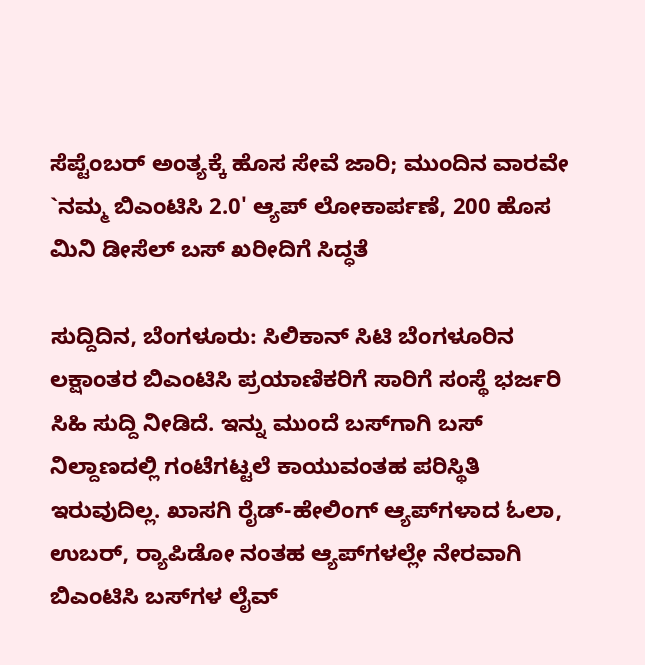ಸೆಪ್ಟೆಂಬರ್ ಅಂತ್ಯಕ್ಕೆ ಹೊಸ ಸೇವೆ ಜಾರಿ; ಮುಂದಿನ ವಾರವೇ `ನಮ್ಮ ಬಿಎಂಟಿಸಿ 2.0' ಆ್ಯಪ್ ಲೋಕಾರ್ಪಣೆ, 200 ಹೊಸ ಮಿನಿ ಡೀಸೆಲ್ ಬಸ್ ಖರೀದಿಗೆ ಸಿದ್ಧತೆ

ಸುದ್ದಿದಿನ, ಬೆಂಗಳೂರು: ಸಿಲಿಕಾನ್ ಸಿಟಿ ಬೆಂಗಳೂರಿನ ಲಕ್ಷಾಂತರ ಬಿಎಂಟಿಸಿ ಪ್ರಯಾಣಿಕರಿಗೆ ಸಾರಿಗೆ ಸಂಸ್ಥೆ ಭರ್ಜರಿ ಸಿಹಿ ಸುದ್ದಿ ನೀಡಿದೆ. ಇನ್ನು ಮುಂದೆ ಬಸ್‌ಗಾಗಿ ಬಸ್ ನಿಲ್ದಾಣದಲ್ಲಿ ಗಂಟೆಗಟ್ಟಲೆ ಕಾಯುವಂತಹ ಪರಿಸ್ಥಿತಿ ಇರುವುದಿಲ್ಲ. ಖಾಸಗಿ ರೈಡ್-ಹೇಲಿಂಗ್ ಆ್ಯಪ್‌ಗಳಾದ ಓಲಾ, ಉಬರ್, ರ‍್ಯಾಪಿಡೋ ನಂತಹ ಆ್ಯಪ್‌ಗಳಲ್ಲೇ ನೇರವಾಗಿ ಬಿಎಂಟಿಸಿ ಬಸ್‌ಗಳ ಲೈವ್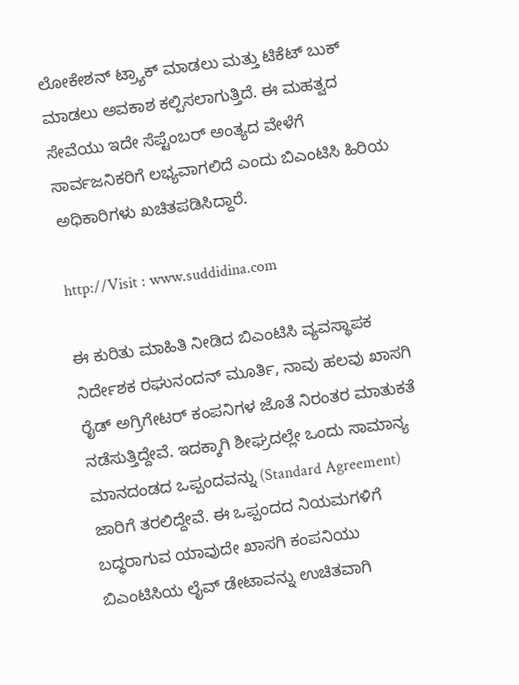ಲೋಕೇಶನ್ ಟ್ರ್ಯಾಕ್ ಮಾಡಲು ಮತ್ತು ಟಿಕೆಟ್ ಬುಕ್ ಮಾಡಲು ಅವಕಾಶ ಕಲ್ಪಿಸಲಾಗುತ್ತಿದೆ. ಈ ಮಹತ್ವದ ಸೇವೆಯು ಇದೇ ಸೆಪ್ಟೆಂಬರ್ ಅಂತ್ಯದ ವೇಳೆಗೆ ಸಾರ್ವಜನಿಕರಿಗೆ ಲಭ್ಯವಾಗಲಿದೆ ಎಂದು ಬಿಎಂಟಿಸಿ ಹಿರಿಯ ಅಧಿಕಾರಿಗಳು ಖಚಿತಪಡಿಸಿದ್ದಾರೆ.

http://Visit : www.suddidina.com

ಈ ಕುರಿತು ಮಾಹಿತಿ ನೀಡಿದ ಬಿಎಂಟಿಸಿ ವ್ಯವಸ್ಥಾಪಕ ನಿರ್ದೇಶಕ ರಘುನಂದನ್ ಮೂರ್ತಿ, ನಾವು ಹಲವು ಖಾಸಗಿ ರೈಡ್ ಅಗ್ರಿಗೇಟರ್ ಕಂಪನಿಗಳ ಜೊತೆ ನಿರಂತರ ಮಾತುಕತೆ ನಡೆಸುತ್ತಿದ್ದೇವೆ. ಇದಕ್ಕಾಗಿ ಶೀಘ್ರದಲ್ಲೇ ಒಂದು ಸಾಮಾನ್ಯ ಮಾನದಂಡದ ಒಪ್ಪಂದವನ್ನು (Standard Agreement) ಜಾರಿಗೆ ತರಲಿದ್ದೇವೆ. ಈ ಒಪ್ಪಂದದ ನಿಯಮಗಳಿಗೆ ಬದ್ಧರಾಗುವ ಯಾವುದೇ ಖಾಸಗಿ ಕಂಪನಿಯು ಬಿಎಂಟಿಸಿಯ ಲೈವ್ ಡೇಟಾವನ್ನು ಉಚಿತವಾಗಿ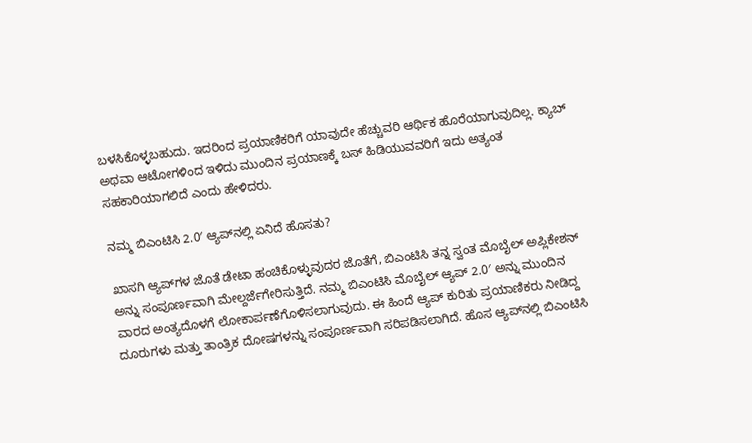ಬಳಸಿಕೊಳ್ಳಬಹುದು. ಇದರಿಂದ ಪ್ರಯಾಣಿಕರಿಗೆ ಯಾವುದೇ ಹೆಚ್ಚುವರಿ ಆರ್ಥಿಕ ಹೊರೆಯಾಗುವುದಿಲ್ಲ. ಕ್ಯಾಬ್ ಅಥವಾ ಆಟೋಗಳಿಂದ ಇಳಿದು ಮುಂದಿನ ಪ್ರಯಾಣಕ್ಕೆ ಬಸ್ ಹಿಡಿಯುವವರಿಗೆ ಇದು ಅತ್ಯಂತ ಸಹಕಾರಿಯಾಗಲಿದೆ ಎಂದು ಹೇಳಿದರು.

ನಮ್ಮ ಬಿಎಂಟಿಸಿ 2.0′ ಆ್ಯಪ್‌ನಲ್ಲಿ ಏನಿದೆ ಹೊಸತು?

ಖಾಸಗಿ ಆ್ಯಪ್‌ಗಳ ಜೊತೆ ಡೇಟಾ ಹಂಚಿಕೊಳ್ಳುವುದರ ಜೊತೆಗೆ, ಬಿಎಂಟಿಸಿ ತನ್ನ ಸ್ವಂತ ಮೊಬೈಲ್ ಅಪ್ಲಿಕೇಶನ್ ಅನ್ನು ಸಂಪೂರ್ಣವಾಗಿ ಮೇಲ್ದರ್ಜೆಗೇರಿಸುತ್ತಿದೆ. ನಮ್ಮ ಬಿಎಂಟಿಸಿ ಮೊಬೈಲ್ ಆ್ಯಪ್ 2.0′ ಅನ್ನು ಮುಂದಿನ ವಾರದ ಅಂತ್ಯದೊಳಗೆ ಲೋಕಾರ್ಪಣೆಗೊಳಿಸಲಾಗುವುದು. ಈ ಹಿಂದೆ ಆ್ಯಪ್ ಕುರಿತು ಪ್ರಯಾಣಿಕರು ನೀಡಿದ್ದ ದೂರುಗಳು ಮತ್ತು ತಾಂತ್ರಿಕ ದೋಷಗಳನ್ನು ಸಂಪೂರ್ಣವಾಗಿ ಸರಿಪಡಿಸಲಾಗಿದೆ. ಹೊಸ ಆ್ಯಪ್‌ನಲ್ಲಿ ಬಿಎಂಟಿಸಿ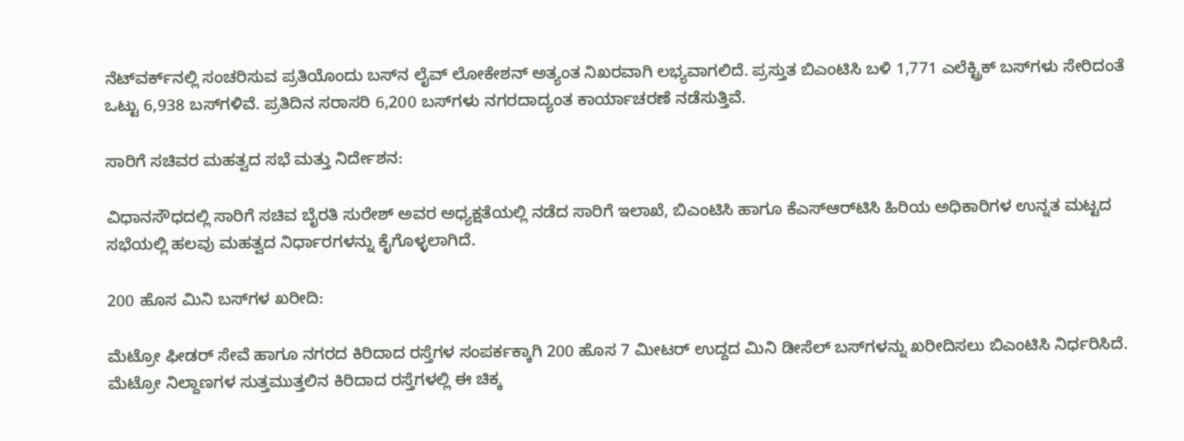ನೆಟ್‌ವರ್ಕ್‌ನಲ್ಲಿ ಸಂಚರಿಸುವ ಪ್ರತಿಯೊಂದು ಬಸ್‌ನ ಲೈವ್ ಲೋಕೇಶನ್ ಅತ್ಯಂತ ನಿಖರವಾಗಿ ಲಭ್ಯವಾಗಲಿದೆ. ಪ್ರಸ್ತುತ ಬಿಎಂಟಿಸಿ ಬಳಿ 1,771 ಎಲೆಕ್ಟ್ರಿಕ್ ಬಸ್‌ಗಳು ಸೇರಿದಂತೆ ಒಟ್ಟು 6,938 ಬಸ್‌ಗಳಿವೆ. ಪ್ರತಿದಿನ ಸರಾಸರಿ 6,200 ಬಸ್‌ಗಳು ನಗರದಾದ್ಯಂತ ಕಾರ್ಯಾಚರಣೆ ನಡೆಸುತ್ತಿವೆ.

ಸಾರಿಗೆ ಸಚಿವರ ಮಹತ್ವದ ಸಭೆ ಮತ್ತು ನಿರ್ದೇಶನ:

ವಿಧಾನಸೌಧದಲ್ಲಿ ಸಾರಿಗೆ ಸಚಿವ ಬೈರತಿ ಸುರೇಶ್ ಅವರ ಅಧ್ಯಕ್ಷತೆಯಲ್ಲಿ ನಡೆದ ಸಾರಿಗೆ ಇಲಾಖೆ, ಬಿಎಂಟಿಸಿ ಹಾಗೂ ಕೆಎಸ್‌ಆರ್‌ಟಿಸಿ ಹಿರಿಯ ಅಧಿಕಾರಿಗಳ ಉನ್ನತ ಮಟ್ಟದ ಸಭೆಯಲ್ಲಿ ಹಲವು ಮಹತ್ವದ ನಿರ್ಧಾರಗಳನ್ನು ಕೈಗೊಳ್ಳಲಾಗಿದೆ.

200 ಹೊಸ ಮಿನಿ ಬಸ್‌ಗಳ ಖರೀದಿ:

ಮೆಟ್ರೋ ಫೀಡರ್ ಸೇವೆ ಹಾಗೂ ನಗರದ ಕಿರಿದಾದ ರಸ್ತೆಗಳ ಸಂಪರ್ಕಕ್ಕಾಗಿ 200 ಹೊಸ 7 ಮೀಟರ್ ಉದ್ದದ ಮಿನಿ ಡೀಸೆಲ್ ಬಸ್‌ಗಳನ್ನು ಖರೀದಿಸಲು ಬಿಎಂಟಿಸಿ ನಿರ್ಧರಿಸಿದೆ. ಮೆಟ್ರೋ ನಿಲ್ದಾಣಗಳ ಸುತ್ತಮುತ್ತಲಿನ ಕಿರಿದಾದ ರಸ್ತೆಗಳಲ್ಲಿ ಈ ಚಿಕ್ಕ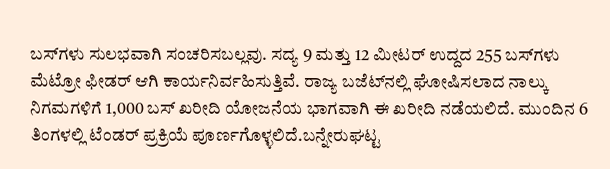ಬಸ್‌ಗಳು ಸುಲಭವಾಗಿ ಸಂಚರಿಸಬಲ್ಲವು. ಸದ್ಯ 9 ಮತ್ತು 12 ಮೀಟರ್ ಉದ್ದದ 255 ಬಸ್‌ಗಳು ಮೆಟ್ರೋ ಫೀಡರ್ ಆಗಿ ಕಾರ್ಯನಿರ್ವಹಿಸುತ್ತಿವೆ. ರಾಜ್ಯ ಬಜೆಟ್‌ನಲ್ಲಿ ಘೋಷಿಸಲಾದ ನಾಲ್ಕು ನಿಗಮಗಳಿಗೆ 1,000 ಬಸ್ ಖರೀದಿ ಯೋಜನೆಯ ಭಾಗವಾಗಿ ಈ ಖರೀದಿ ನಡೆಯಲಿದೆ. ಮುಂದಿನ 6 ತಿಂಗಳಲ್ಲಿ ಟೆಂಡರ್ ಪ್ರಕ್ರಿಯೆ ಪೂರ್ಣಗೊಳ್ಳಲಿದೆ.ಬನ್ನೇರುಘಟ್ಟ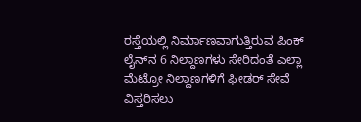ರಸ್ತೆಯಲ್ಲಿ ನಿರ್ಮಾಣವಾಗುತ್ತಿರುವ ಪಿಂಕ್ ಲೈನ್‌ನ 6 ನಿಲ್ದಾಣಗಳು ಸೇರಿದಂತೆ ಎಲ್ಲಾ ಮೆಟ್ರೋ ನಿಲ್ದಾಣಗಳಿಗೆ ಫೀಡರ್ ಸೇವೆ ವಿಸ್ತರಿಸಲು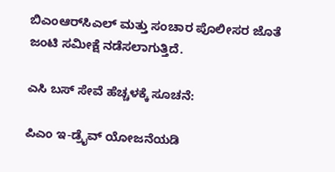ಬಿಎಂಆರ್‌ಸಿಎಲ್ ಮತ್ತು ಸಂಚಾರ ಪೊಲೀಸರ ಜೊತೆ ಜಂಟಿ ಸಮೀಕ್ಷೆ ನಡೆಸಲಾಗುತ್ತಿದೆ.

ಎಸಿ ಬಸ್ ಸೇವೆ ಹೆಚ್ಚಳಕ್ಕೆ ಸೂಚನೆ:

ಪಿಎಂ ಇ-ಡ್ರೈವ್ ಯೋಜನೆಯಡಿ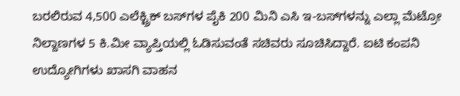ಬರಲಿರುವ 4,500 ಎಲೆಕ್ಟ್ರಿಕ್ ಬಸ್‌ಗಳ ಪೈಕಿ 200 ಮಿನಿ ಎಸಿ ಇ-ಬಸ್‌ಗಳನ್ನು ಎಲ್ಲಾ ಮೆಟ್ರೋ ನಿಲ್ದಾಣಗಳ 5 ಕಿ.ಮೀ ವ್ಯಾಪ್ತಿಯಲ್ಲಿ ಓಡಿಸುವಂತೆ ಸಚಿವರು ಸೂಚಿಸಿದ್ದಾರೆ. ಐಟಿ ಕಂಪನಿ ಉದ್ಯೋಗಿಗಳು ಖಾಸಗಿ ವಾಹನ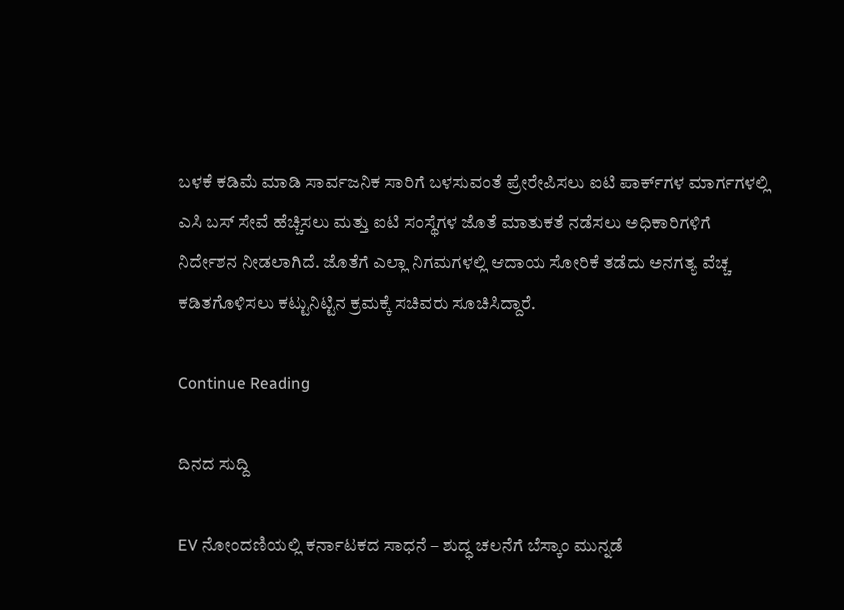ಬಳಕೆ ಕಡಿಮೆ ಮಾಡಿ ಸಾರ್ವಜನಿಕ ಸಾರಿಗೆ ಬಳಸುವಂತೆ ಪ್ರೇರೇಪಿಸಲು ಐಟಿ ಪಾರ್ಕ್‌ಗಳ ಮಾರ್ಗಗಳಲ್ಲಿ ಎಸಿ ಬಸ್ ಸೇವೆ ಹೆಚ್ಚಿಸಲು ಮತ್ತು ಐಟಿ ಸಂಸ್ಥೆಗಳ ಜೊತೆ ಮಾತುಕತೆ ನಡೆಸಲು ಅಧಿಕಾರಿಗಳಿಗೆ ನಿರ್ದೇಶನ ನೀಡಲಾಗಿದೆ. ಜೊತೆಗೆ ಎಲ್ಲಾ ನಿಗಮಗಳಲ್ಲಿ ಆದಾಯ ಸೋರಿಕೆ ತಡೆದು ಅನಗತ್ಯ ವೆಚ್ಚ ಕಡಿತಗೊಳಿಸಲು ಕಟ್ಟುನಿಟ್ಟಿನ ಕ್ರಮಕ್ಕೆ ಸಚಿವರು ಸೂಚಿಸಿದ್ದಾರೆ.

Continue Reading

ದಿನದ ಸುದ್ದಿ

EV ನೋಂದಣಿಯಲ್ಲಿ ಕರ್ನಾಟಕದ ಸಾಧನೆ – ಶುದ್ಧ ಚಲನೆಗೆ ಬೆಸ್ಕಾಂ ಮುನ್ನಡೆ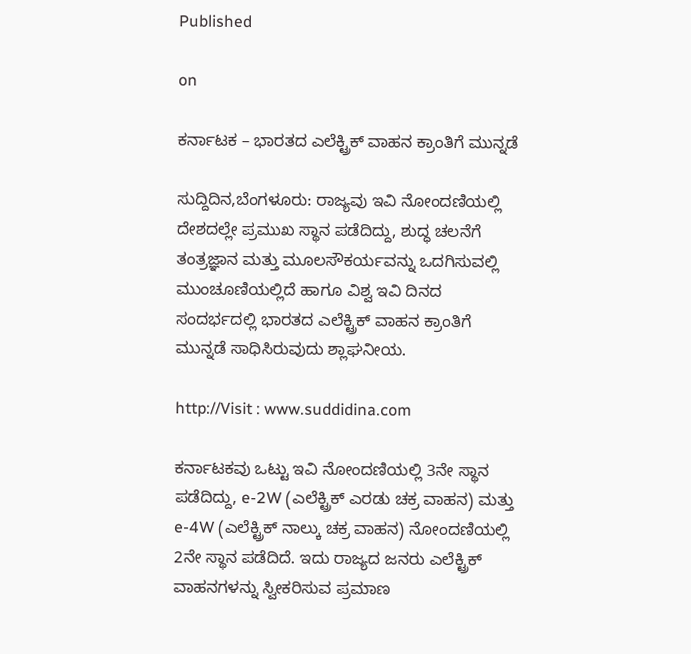Published

on

ಕರ್ನಾಟಕ – ಭಾರತದ ಎಲೆಕ್ಟ್ರಿಕ್ ವಾಹನ ಕ್ರಾಂತಿಗೆ ಮುನ್ನಡೆ

ಸುದ್ದಿದಿನ,ಬೆಂಗಳೂರು: ರಾಜ್ಯವು ಇವಿ ನೋಂದಣಿಯಲ್ಲಿ ದೇಶದಲ್ಲೇ ಪ್ರಮುಖ ಸ್ಥಾನ ಪಡೆದಿದ್ದು, ಶುದ್ಧ ಚಲನೆಗೆ ತಂತ್ರಜ್ಞಾನ ಮತ್ತು ಮೂಲಸೌಕರ್ಯವನ್ನು ಒದಗಿಸುವಲ್ಲಿ ಮುಂಚೂಣಿಯಲ್ಲಿದೆ ಹಾಗೂ ವಿಶ್ವ ಇವಿ ದಿನದ ಸಂದರ್ಭದಲ್ಲಿ ಭಾರತದ ಎಲೆಕ್ಟ್ರಿಕ್ ವಾಹನ ಕ್ರಾಂತಿಗೆ ಮುನ್ನಡೆ ಸಾಧಿಸಿರುವುದು ಶ್ಲಾಘನೀಯ.

http://Visit : www.suddidina.com

ಕರ್ನಾಟಕವು ಒಟ್ಟು ಇವಿ ನೋಂದಣಿಯಲ್ಲಿ 3ನೇ ಸ್ಥಾನ ಪಡೆದಿದ್ದು, e-2W (ಎಲೆಕ್ಟ್ರಿಕ್ ಎರಡು ಚಕ್ರ ವಾಹನ) ಮತ್ತು e-4W (ಎಲೆಕ್ಟ್ರಿಕ್ ನಾಲ್ಕು ಚಕ್ರ ವಾಹನ) ನೋಂದಣಿಯಲ್ಲಿ 2ನೇ ಸ್ಥಾನ ಪಡೆದಿದೆ. ಇದು ರಾಜ್ಯದ ಜನರು ಎಲೆಕ್ಟ್ರಿಕ್ ವಾಹನಗಳನ್ನು ಸ್ವೀಕರಿಸುವ ಪ್ರಮಾಣ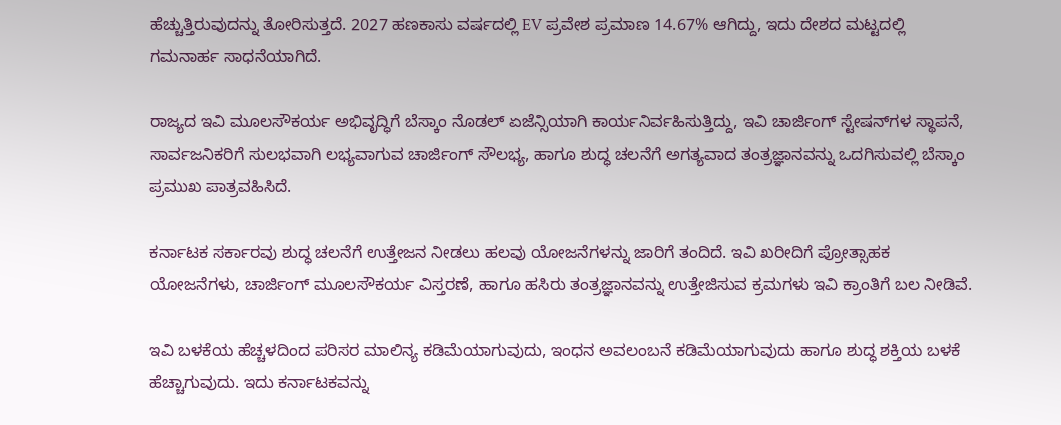ಹೆಚ್ಚುತ್ತಿರುವುದನ್ನು ತೋರಿಸುತ್ತದೆ. 2027 ಹಣಕಾಸು ವರ್ಷದಲ್ಲಿ EV ಪ್ರವೇಶ ಪ್ರಮಾಣ 14.67% ಆಗಿದ್ದು, ಇದು ದೇಶದ ಮಟ್ಟದಲ್ಲಿ ಗಮನಾರ್ಹ ಸಾಧನೆಯಾಗಿದೆ.

ರಾಜ್ಯದ ಇವಿ ಮೂಲಸೌಕರ್ಯ ಅಭಿವೃದ್ಧಿಗೆ ಬೆಸ್ಕಾಂ ನೊಡಲ್ ಏಜೆನ್ಸಿಯಾಗಿ ಕಾರ್ಯನಿರ್ವಹಿಸುತ್ತಿದ್ದು, ಇವಿ ಚಾರ್ಜಿಂಗ್ ಸ್ಟೇಷನ್‌ಗಳ ಸ್ಥಾಪನೆ, ಸಾರ್ವಜನಿಕರಿಗೆ ಸುಲಭವಾಗಿ ಲಭ್ಯವಾಗುವ ಚಾರ್ಜಿಂಗ್ ಸೌಲಭ್ಯ, ಹಾಗೂ ಶುದ್ಧ ಚಲನೆಗೆ ಅಗತ್ಯವಾದ ತಂತ್ರಜ್ಞಾನವನ್ನು ಒದಗಿಸುವಲ್ಲಿ ಬೆಸ್ಕಾಂ ಪ್ರಮುಖ ಪಾತ್ರವಹಿಸಿದೆ.

ಕರ್ನಾಟಕ ಸರ್ಕಾರವು ಶುದ್ಧ ಚಲನೆಗೆ ಉತ್ತೇಜನ ನೀಡಲು ಹಲವು ಯೋಜನೆಗಳನ್ನು ಜಾರಿಗೆ ತಂದಿದೆ. ಇವಿ ಖರೀದಿಗೆ ಪ್ರೋತ್ಸಾಹಕ ಯೋಜನೆಗಳು, ಚಾರ್ಜಿಂಗ್ ಮೂಲಸೌಕರ್ಯ ವಿಸ್ತರಣೆ, ಹಾಗೂ ಹಸಿರು ತಂತ್ರಜ್ಞಾನವನ್ನು ಉತ್ತೇಜಿಸುವ ಕ್ರಮಗಳು ಇವಿ ಕ್ರಾಂತಿಗೆ ಬಲ ನೀಡಿವೆ.

ಇವಿ ಬಳಕೆಯ ಹೆಚ್ಚಳದಿಂದ ಪರಿಸರ ಮಾಲಿನ್ಯ ಕಡಿಮೆಯಾಗುವುದು, ಇಂಧನ ಅವಲಂಬನೆ ಕಡಿಮೆಯಾಗುವುದು ಹಾಗೂ ಶುದ್ಧ ಶಕ್ತಿಯ ಬಳಕೆ ಹೆಚ್ಚಾಗುವುದು. ಇದು ಕರ್ನಾಟಕವನ್ನು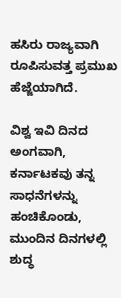ಹಸಿರು ರಾಜ್ಯವಾಗಿ ರೂಪಿಸುವತ್ತ ಪ್ರಮುಖ ಹೆಜ್ಜೆಯಾಗಿದೆ.

ವಿಶ್ವ ಇವಿ ದಿನದ ಅಂಗವಾಗಿ, ಕರ್ನಾಟಕವು ತನ್ನ ಸಾಧನೆಗಳನ್ನು ಹಂಚಿಕೊಂಡು, ಮುಂದಿನ ದಿನಗಳಲ್ಲಿ ಶುದ್ಧ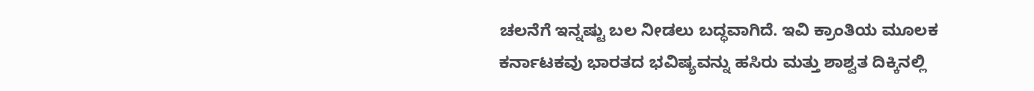ಚಲನೆಗೆ ಇನ್ನಷ್ಟು ಬಲ ನೀಡಲು ಬದ್ಧವಾಗಿದೆ. ಇವಿ ಕ್ರಾಂತಿಯ ಮೂಲಕ ಕರ್ನಾಟಕವು ಭಾರತದ ಭವಿಷ್ಯವನ್ನು ಹಸಿರು ಮತ್ತು ಶಾಶ್ವತ ದಿಕ್ಕಿನಲ್ಲಿ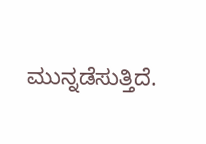ಮುನ್ನಡೆಸುತ್ತಿದೆ.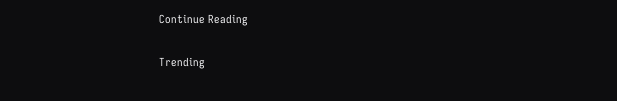Continue Reading

Trending